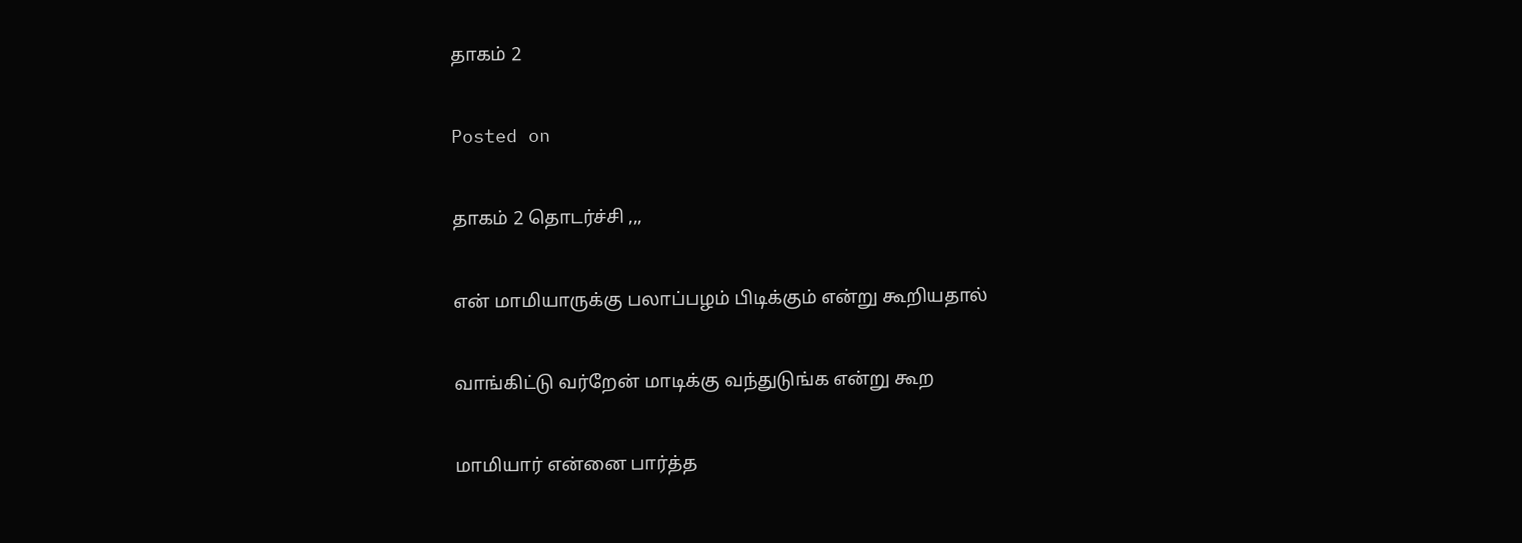தாகம் 2

Posted on

தாகம் 2 தொடர்ச்சி ,,,

என் மாமியாருக்கு பலாப்பழம் பிடிக்கும் என்று கூறியதால்

வாங்கிட்டு வர்றேன் மாடிக்கு வந்துடுங்க என்று கூற

மாமியார் என்னை பார்த்த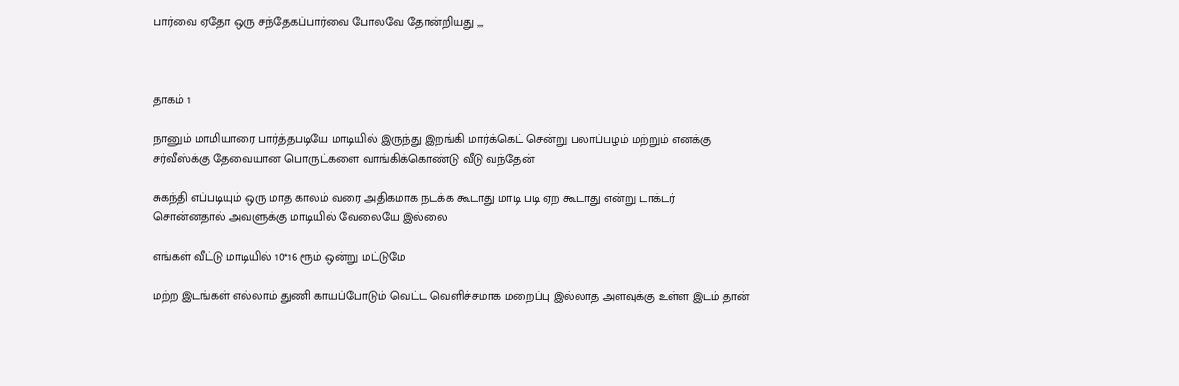பார்வை ஏதோ ஒரு சந்தேகப்பார்வை போலவே தோன்றியது ,,,



தாகம் 1

நானும் மாமியாரை பார்த்தபடியே மாடியில் இருந்து இறங்கி மார்க்கெட் சென்று பலாப்பழம் மற்றும் எனக்கு சர்வீஸ்க்கு தேவையான பொருட்களை வாங்கிக்கொண்டு வீடு வந்தேன்

சுகந்தி எப்படியும் ஒரு மாத காலம் வரை அதிகமாக நடக்க கூடாது மாடி படி ஏற கூடாது என்று டாக்டர் சொன்னதால் அவளுக்கு மாடியில் வேலையே இல்லை

எங்கள் வீட்டு மாடியில் 10*16 ரூம் ஒன்று மட்டுமே

மற்ற இடங்கள் எல்லாம் துணி காயப்போடும் வெட்ட வெளிச்சமாக மறைப்பு இல்லாத அளவுக்கு உள்ள இடம் தான்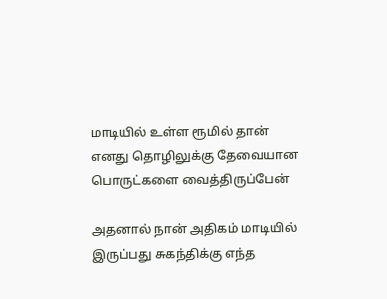மாடியில் உள்ள ரூமில் தான் எனது தொழிலுக்கு தேவையான பொருட்களை வைத்திருப்பேன்

அதனால் நான் அதிகம் மாடியில் இருப்பது சுகந்திக்கு எந்த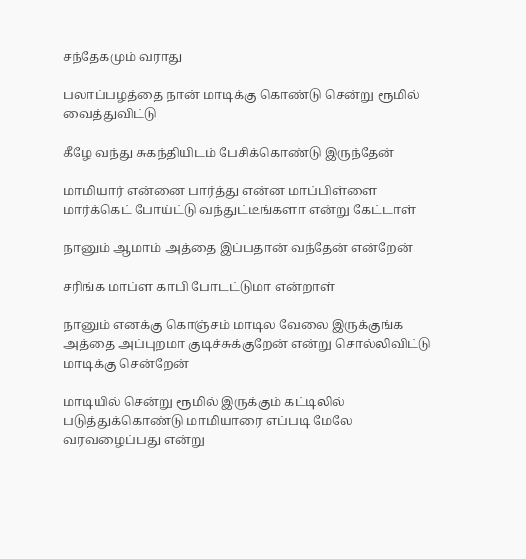சந்தேகமும் வராது

பலாப்பழத்தை நான் மாடிக்கு கொண்டு சென்று ரூமில் வைத்துவிட்டு

கீழே வந்து சுகந்தியிடம் பேசிக்கொண்டு இருந்தேன்

மாமியார் என்னை பார்த்து என்ன மாப்பிள்ளை மார்க்கெட் போய்ட்டு வந்துட்டீங்களா என்று கேட்டாள்

நானும் ஆமாம் அத்தை இப்பதான் வந்தேன் என்றேன்

சரிங்க மாப்ள காபி போடட்டுமா என்றாள்

நானும் எனக்கு கொஞ்சம் மாடில வேலை இருக்குங்க அத்தை அப்புறமா குடிச்சுக்குறேன் என்று சொல்லிவிட்டு மாடிக்கு சென்றேன்

மாடியில் சென்று ரூமில் இருக்கும் கட்டிலில் படுத்துக்கொண்டு மாமியாரை எப்படி மேலே வரவழைப்பது என்று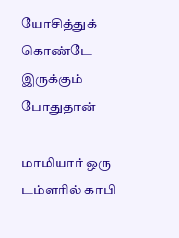யோசித்துக் கொண்டே இருக்கும் போதுதான்

மாமியார் ஒரு டம்ளரில் காபி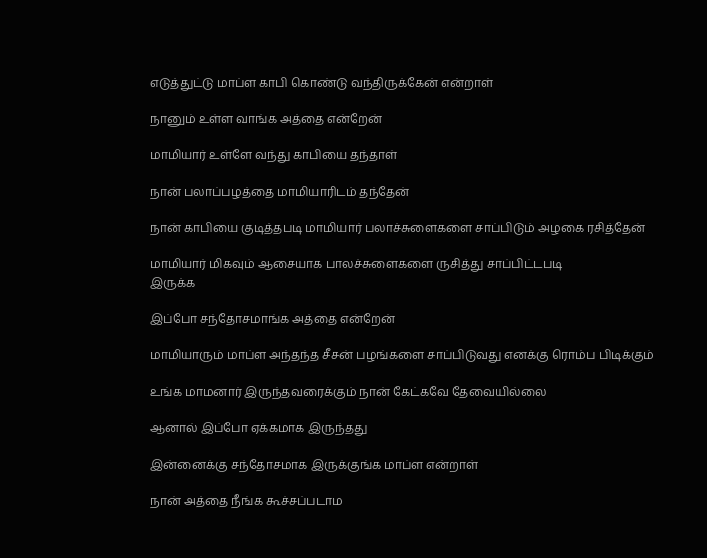எடுத்துட்டு மாப்ள காபி கொண்டு வந்திருக்கேன் என்றாள்

நானும் உள்ள வாங்க அத்தை என்றேன்

மாமியார் உள்ளே வந்து காபியை தந்தாள்

நான் பலாப்பழத்தை மாமியாரிடம் தந்தேன்

நான் காபியை குடித்தபடி மாமியார் பலாச்சுளைகளை சாப்பிடும் அழகை ரசித்தேன்

மாமியார் மிகவும் ஆசையாக பாலச்சுளைகளை ருசித்து சாப்பிட்டபடி
இருக்க

இப்போ சந்தோசமாங்க அத்தை என்றேன்

மாமியாரும் மாப்ள அந்தந்த சீசன் பழங்களை சாப்பிடுவது எனக்கு ரொம்ப பிடிக்கும்

உங்க மாமனார் இருந்தவரைக்கும் நான் கேட்கவே தேவையில்லை

ஆனால் இப்போ ஏக்கமாக இருந்தது

இன்னைக்கு சந்தோசமாக இருக்குங்க மாப்ள என்றாள்

நான் அத்தை நீங்க கூச்சப்படாம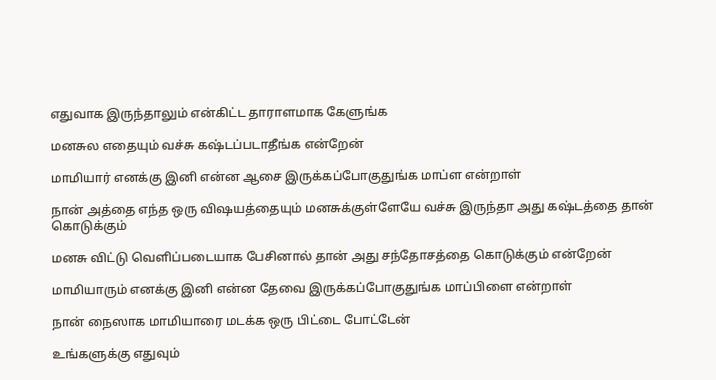எதுவாக இருந்தாலும் என்கிட்ட தாராளமாக கேளுங்க

மனசுல எதையும் வச்சு கஷ்டப்படாதீங்க என்றேன்

மாமியார் எனக்கு இனி என்ன ஆசை இருக்கப்போகுதுங்க மாப்ள என்றாள்

நான் அத்தை எந்த ஒரு விஷயத்தையும் மனசுக்குள்ளேயே வச்சு இருந்தா அது கஷ்டத்தை தான் கொடுக்கும்

மனசு விட்டு வெளிப்படையாக பேசினால் தான் அது சந்தோசத்தை கொடுக்கும் என்றேன்

மாமியாரும் எனக்கு இனி என்ன தேவை இருக்கப்போகுதுங்க மாப்பிளை என்றாள்

நான் நைஸாக மாமியாரை மடக்க ஒரு பிட்டை போட்டேன்

உங்களுக்கு எதுவும்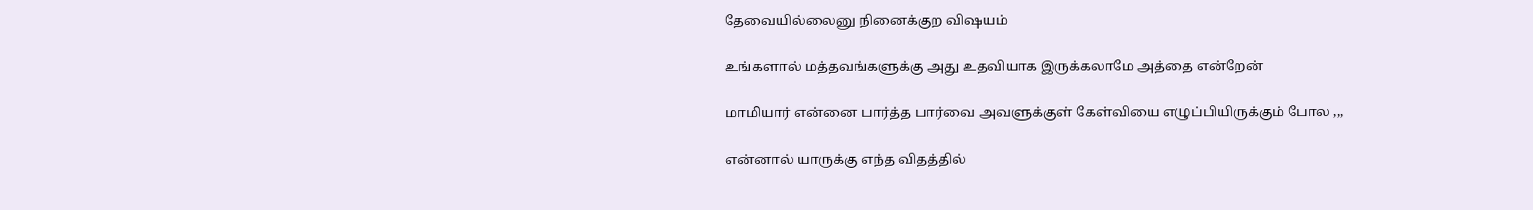தேவையில்லைனு நினைக்குற விஷயம்

உங்களால் மத்தவங்களுக்கு அது உதவியாக இருக்கலாமே அத்தை என்றேன்

மாமியார் என்னை பார்த்த பார்வை அவளுக்குள் கேள்வியை எழுப்பியிருக்கும் போல ,,,

என்னால் யாருக்கு எந்த விதத்தில்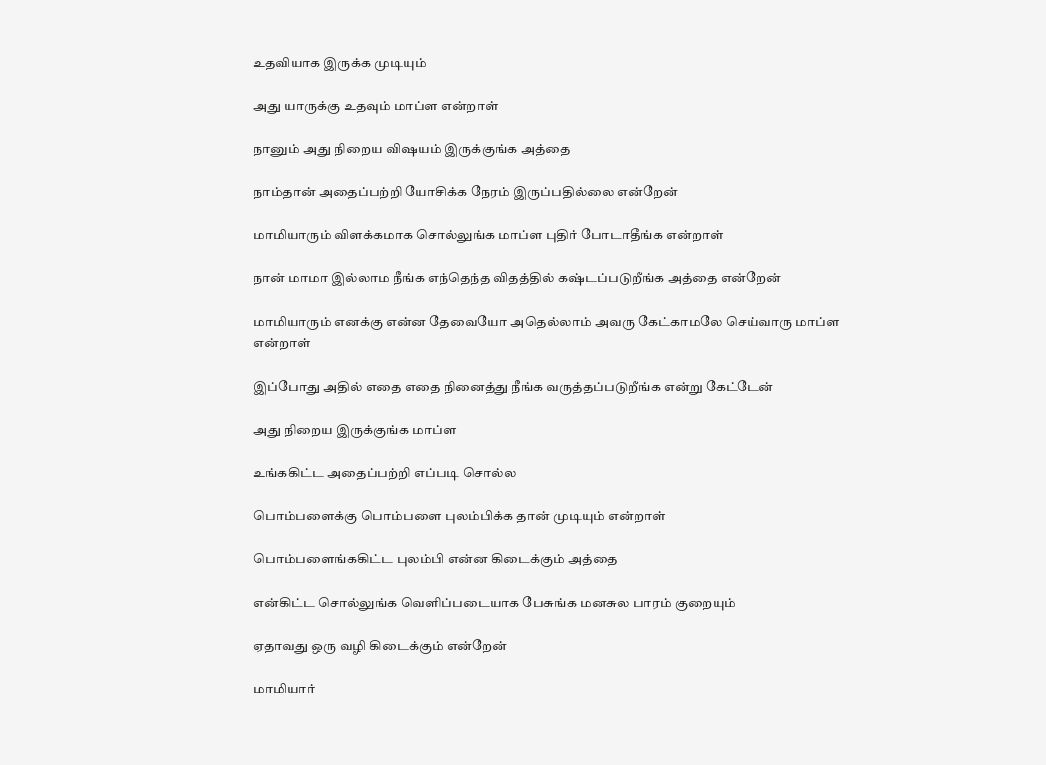உதவியாக இருக்க முடியும்

அது யாருக்கு உதவும் மாப்ள என்றாள்

நானும் அது நிறைய விஷயம் இருக்குங்க அத்தை

நாம்தான் அதைப்பற்றி யோசிக்க நேரம் இருப்பதில்லை என்றேன்

மாமியாரும் விளக்கமாக சொல்லுங்க மாப்ள புதிர் போடாதீங்க என்றாள்

நான் மாமா இல்லாம நீங்க எந்தெந்த விதத்தில் கஷ்டப்படுறீங்க அத்தை என்றேன்

மாமியாரும் எனக்கு என்ன தேவையோ அதெல்லாம் அவரு கேட்காமலே செய்வாரு மாப்ள என்றாள்

இப்போது அதில் எதை எதை நினைத்து நீங்க வருத்தப்படுறீங்க என்று கேட்டேன்

அது நிறைய இருக்குங்க மாப்ள

உங்ககிட்ட அதைப்பற்றி எப்படி சொல்ல

பொம்பளைக்கு பொம்பளை புலம்பிக்க தான் முடியும் என்றாள்

பொம்பளைங்ககிட்ட புலம்பி என்ன கிடைக்கும் அத்தை

என்கிட்ட சொல்லுங்க வெளிப்படையாக பேசுங்க மனசுல பாரம் குறையும்

ஏதாவது ஒரு வழி கிடைக்கும் என்றேன்

மாமியார்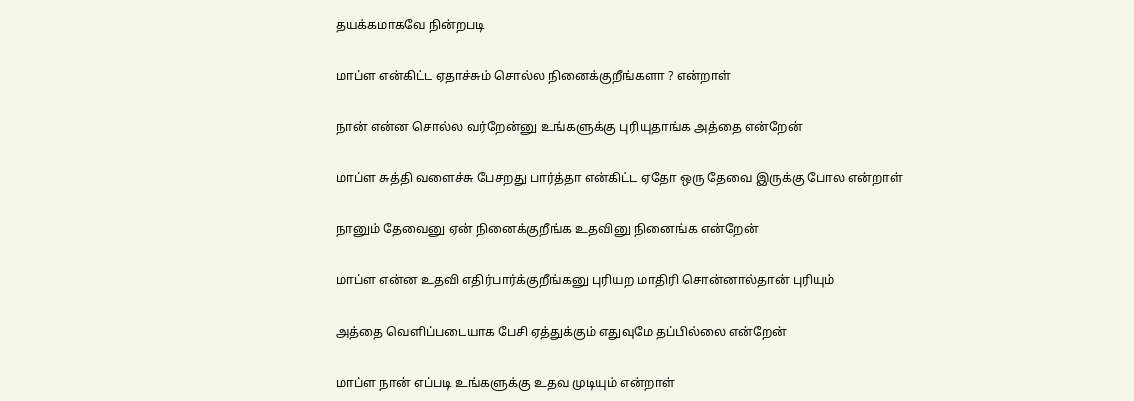தயக்கமாகவே நின்றபடி

மாப்ள என்கிட்ட ஏதாச்சும் சொல்ல நினைக்குறீங்களா ? என்றாள்

நான் என்ன சொல்ல வர்றேன்னு உங்களுக்கு புரியுதாங்க அத்தை என்றேன்

மாப்ள சுத்தி வளைச்சு பேசறது பார்த்தா என்கிட்ட ஏதோ ஒரு தேவை இருக்கு போல என்றாள்

நானும் தேவைனு ஏன் நினைக்குறீங்க உதவினு நினைங்க என்றேன்

மாப்ள என்ன உதவி எதிர்பார்க்குறீங்கனு புரியற மாதிரி சொன்னால்தான் புரியும்

அத்தை வெளிப்படையாக பேசி ஏத்துக்கும் எதுவுமே தப்பில்லை என்றேன்

மாப்ள நான் எப்படி உங்களுக்கு உதவ முடியும் என்றாள்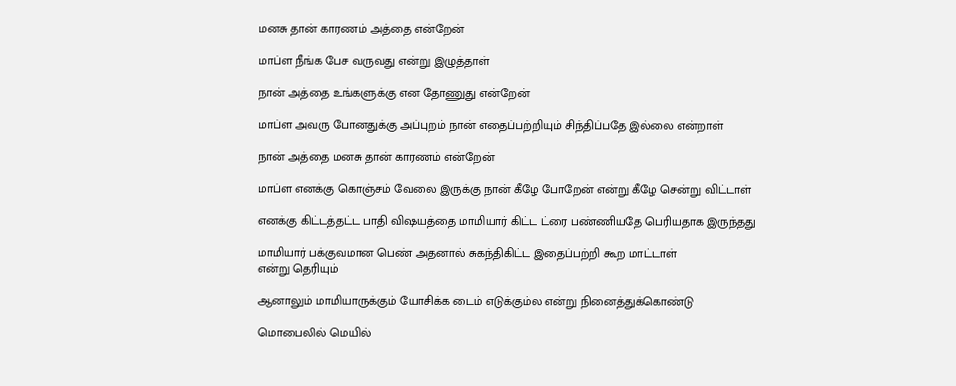மனசு தான் காரணம் அத்தை என்றேன்

மாப்ள நீங்க பேச வருவது என்று இழுத்தாள்

நான் அத்தை உங்களுக்கு என தோணுது என்றேன்

மாப்ள அவரு போனதுக்கு அப்புறம் நான் எதைப்பற்றியும் சிந்திப்பதே இல்லை என்றாள்

நான் அத்தை மனசு தான் காரணம் என்றேன்

மாப்ள எனக்கு கொஞ்சம் வேலை இருக்கு நான் கீழே போறேன் என்று கீழே சென்று விட்டாள்

எனக்கு கிட்டத்தட்ட பாதி விஷயத்தை மாமியார் கிட்ட ட்ரை பண்ணியதே பெரியதாக இருந்தது

மாமியார் பக்குவமான பெண் அதனால் சுகந்திகிட்ட இதைப்பற்றி கூற மாட்டாள்
என்று தெரியும்

ஆனாலும் மாமியாருக்கும் யோசிக்க டைம் எடுக்கும்ல என்று நினைத்துக்கொண்டு

மொபைலில் மெயில்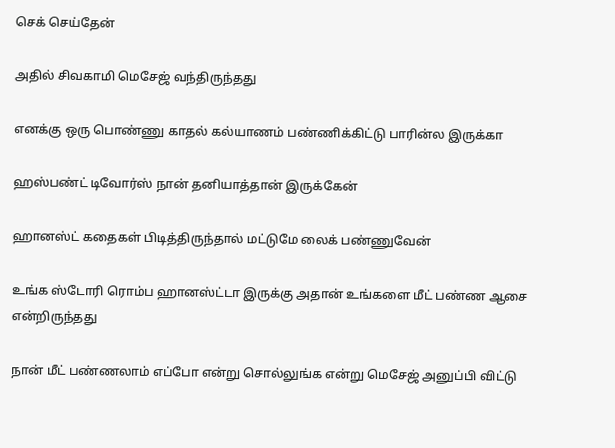செக் செய்தேன்

அதில் சிவகாமி மெசேஜ் வந்திருந்தது

எனக்கு ஒரு பொண்ணு காதல் கல்யாணம் பண்ணிக்கிட்டு பாரின்ல இருக்கா

ஹஸ்பண்ட் டிவோர்ஸ் நான் தனியாத்தான் இருக்கேன்

ஹானஸ்ட் கதைகள் பிடித்திருந்தால் மட்டுமே லைக் பண்ணுவேன்

உங்க ஸ்டோரி ரொம்ப ஹானஸ்ட்டா இருக்கு அதான் உங்களை மீட் பண்ண ஆசை என்றிருந்தது

நான் மீட் பண்ணலாம் எப்போ என்று சொல்லுங்க என்று மெசேஜ் அனுப்பி விட்டு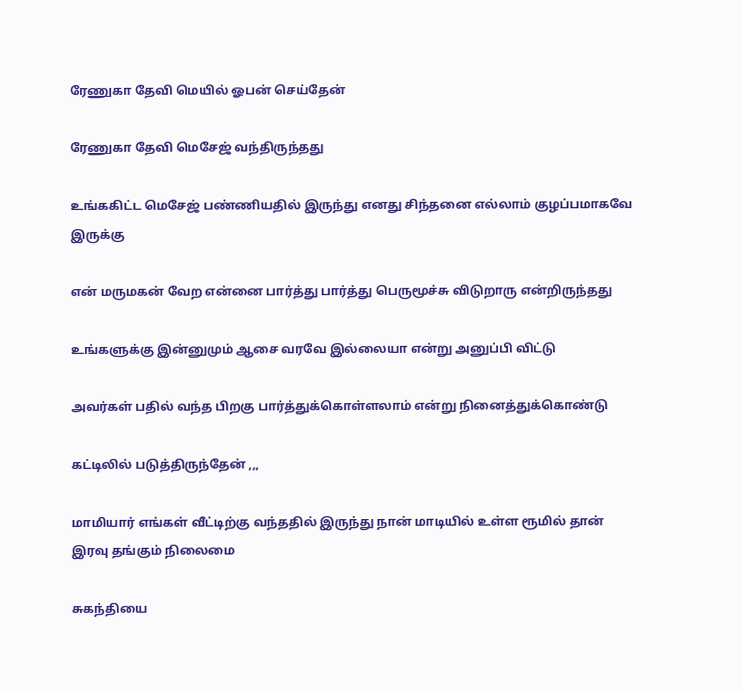ரேணுகா தேவி மெயில் ஓபன் செய்தேன்

ரேணுகா தேவி மெசேஜ் வந்திருந்தது

உங்ககிட்ட மெசேஜ் பண்ணியதில் இருந்து எனது சிந்தனை எல்லாம் குழப்பமாகவே இருக்கு

என் மருமகன் வேற என்னை பார்த்து பார்த்து பெருமூச்சு விடுறாரு என்றிருந்தது

உங்களுக்கு இன்னுமும் ஆசை வரவே இல்லையா என்று அனுப்பி விட்டு

அவர்கள் பதில் வந்த பிறகு பார்த்துக்கொள்ளலாம் என்று நினைத்துக்கொண்டு

கட்டிலில் படுத்திருந்தேன் ,,,

மாமியார் எங்கள் வீட்டிற்கு வந்ததில் இருந்து நான் மாடியில் உள்ள ரூமில் தான் இரவு தங்கும் நிலைமை

சுகந்தியை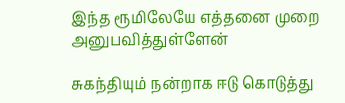இந்த ரூமிலேயே எத்தனை முறை அனுபவித்துள்ளேன்

சுகந்தியும் நன்றாக ஈடு கொடுத்து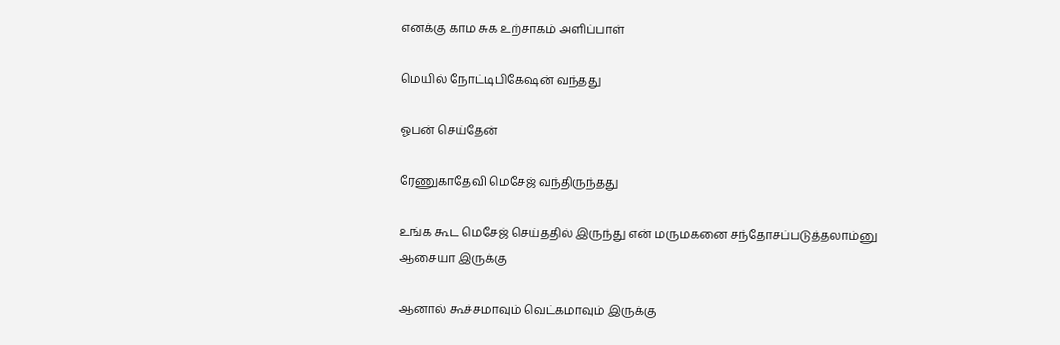எனக்கு காம சுக உற்சாகம் அளிப்பாள்

மெயில் நோட்டிபிகேஷன் வந்தது

ஓபன் செய்தேன்

ரேணுகாதேவி மெசேஜ் வந்திருந்தது

உங்க கூட மெசேஜ் செய்ததில் இருந்து என் மருமகனை சந்தோசப்படுத்தலாம்னு ஆசையா இருக்கு

ஆனால் கூச்சமாவும் வெட்கமாவும் இருக்கு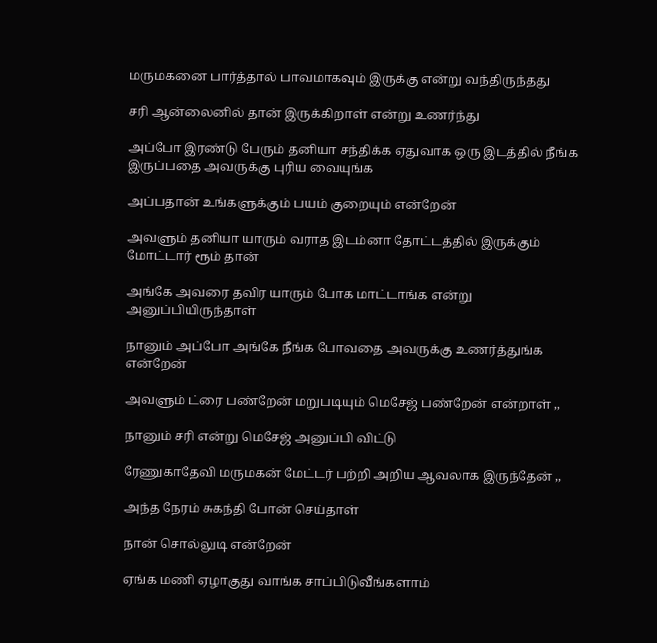மருமகனை பார்த்தால் பாவமாகவும் இருக்கு என்று வந்திருந்தது

சரி ஆன்லைனில் தான் இருக்கிறாள் என்று உணர்ந்து

அப்போ இரண்டு பேரும் தனியா சந்திக்க ஏதுவாக ஒரு இடத்தில் நீங்க இருப்பதை அவருக்கு புரிய வையுங்க

அப்பதான் உங்களுக்கும் பயம் குறையும் என்றேன்

அவளும் தனியா யாரும் வராத இடம்னா தோட்டத்தில் இருக்கும் மோட்டார் ரூம் தான்

அங்கே அவரை தவிர யாரும் போக மாட்டாங்க என்று அனுப்பியிருந்தாள்

நானும் அப்போ அங்கே நீங்க போவதை அவருக்கு உணர்த்துங்க என்றேன்

அவளும் ட்ரை பண்றேன் மறுபடியும் மெசேஜ் பண்றேன் என்றாள் ,,

நானும் சரி என்று மெசேஜ் அனுப்பி விட்டு

ரேணுகாதேவி மருமகன் மேட்டர் பற்றி அறிய ஆவலாக இருந்தேன் ,,

அந்த நேரம் சுகந்தி போன் செய்தாள்

நான் சொல்லுடி என்றேன்

ஏங்க மணி ஏழாகுது வாங்க சாப்பிடுவீங்களாம்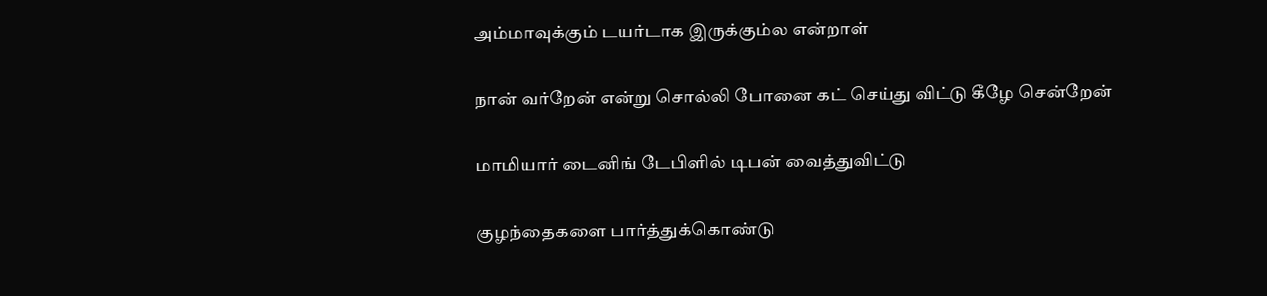அம்மாவுக்கும் டயர்டாக இருக்கும்ல என்றாள்

நான் வர்றேன் என்று சொல்லி போனை கட் செய்து விட்டு கீழே சென்றேன்

மாமியார் டைனிங் டேபிளில் டிபன் வைத்துவிட்டு

குழந்தைகளை பார்த்துக்கொண்டு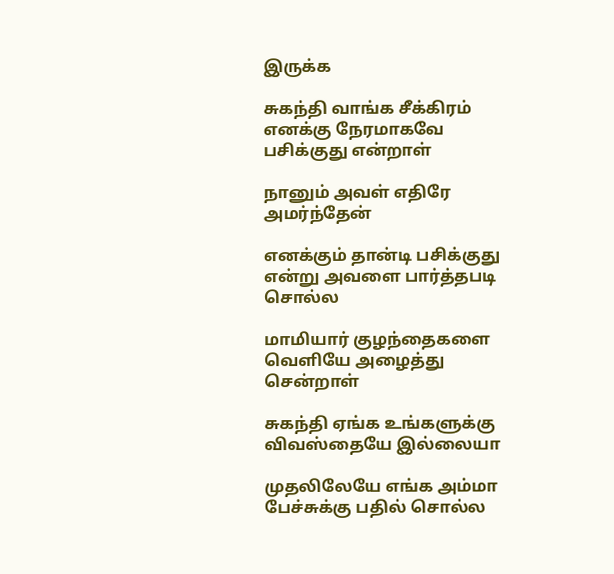இருக்க

சுகந்தி வாங்க சீக்கிரம் எனக்கு நேரமாகவே பசிக்குது என்றாள்

நானும் அவள் எதிரே அமர்ந்தேன்

எனக்கும் தான்டி பசிக்குது என்று அவளை பார்த்தபடி சொல்ல

மாமியார் குழந்தைகளை வெளியே அழைத்து சென்றாள்

சுகந்தி ஏங்க உங்களுக்கு விவஸ்தையே இல்லையா

முதலிலேயே எங்க அம்மா பேச்சுக்கு பதில் சொல்ல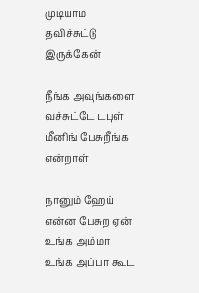முடியாம தவிச்சுட்டு இருக்கேன்

நீங்க அவுங்களை வச்சுட்டே டபுள் மீனிங் பேசுறீங்க என்றாள்

நானும் ஹேய் என்ன பேசுற ஏன் உங்க அம்மா உங்க அப்பா கூட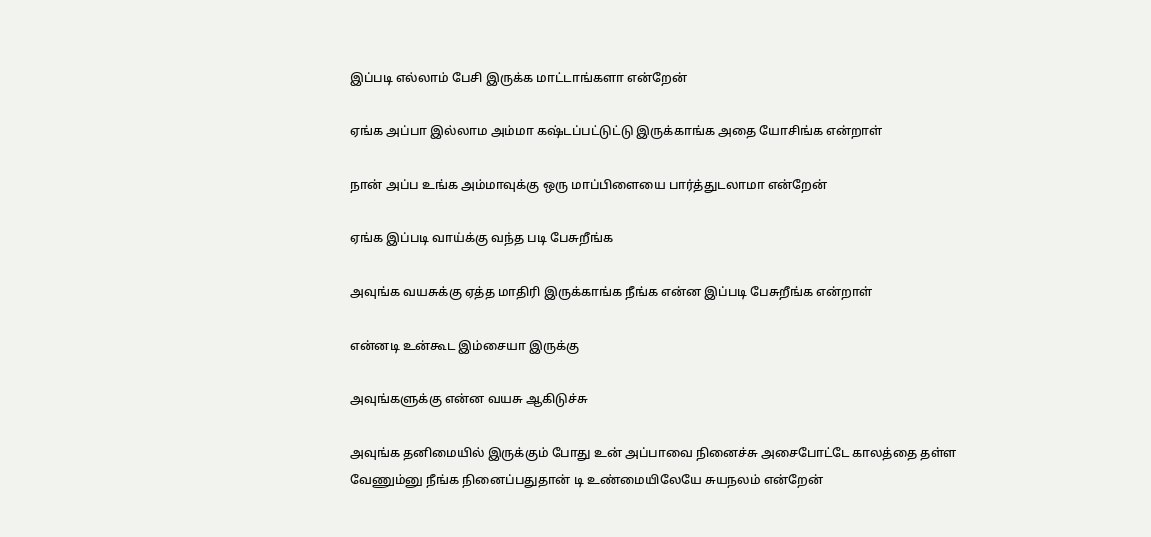இப்படி எல்லாம் பேசி இருக்க மாட்டாங்களா என்றேன்

ஏங்க அப்பா இல்லாம அம்மா கஷ்டப்பட்டுட்டு இருக்காங்க அதை யோசிங்க என்றாள்

நான் அப்ப உங்க அம்மாவுக்கு ஒரு மாப்பிளையை பார்த்துடலாமா என்றேன்

ஏங்க இப்படி வாய்க்கு வந்த படி பேசுறீங்க

அவுங்க வயசுக்கு ஏத்த மாதிரி இருக்காங்க நீங்க என்ன இப்படி பேசுறீங்க என்றாள்

என்னடி உன்கூட இம்சையா இருக்கு

அவுங்களுக்கு என்ன வயசு ஆகிடுச்சு

அவுங்க தனிமையில் இருக்கும் போது உன் அப்பாவை நினைச்சு அசைபோட்டே காலத்தை தள்ள வேணும்னு நீங்க நினைப்பதுதான் டி உண்மையிலேயே சுயநலம் என்றேன்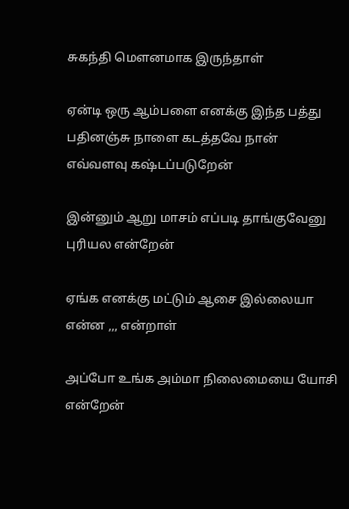சுகந்தி மௌனமாக இருந்தாள்

ஏன்டி ஒரு ஆம்பளை எனக்கு இந்த பத்து பதினஞ்சு நாளை கடத்தவே நான் எவ்வளவு கஷ்டப்படுறேன்

இன்னும் ஆறு மாசம் எப்படி தாங்குவேனு புரியல என்றேன்

ஏங்க எனக்கு மட்டும் ஆசை இல்லையா என்ன ,,, என்றாள்

அப்போ உங்க அம்மா நிலைமையை யோசி என்றேன்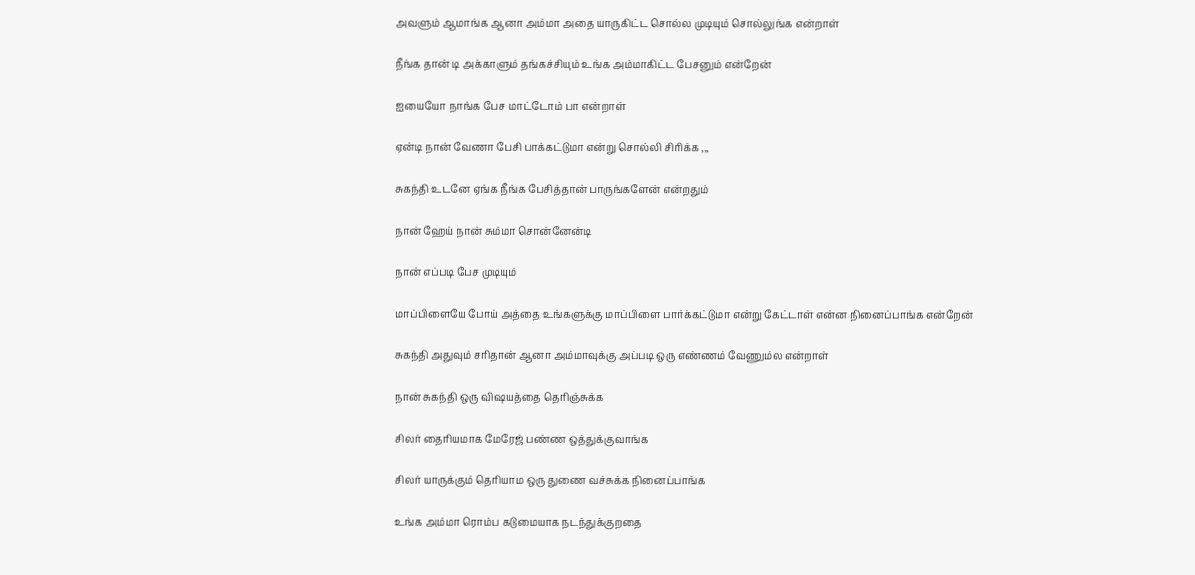அவளும் ஆமாங்க ஆனா அம்மா அதை யாருகிட்ட சொல்ல முடியும் சொல்லுங்க என்றாள்

நீங்க தான் டி அக்காளும் தங்கச்சியும் உங்க அம்மாகிட்ட பேசனும் என்றேன்

ஐயையோ நாங்க பேச மாட்டோம் பா என்றாள்

ஏன்டி நான் வேணா பேசி பாக்கட்டுமா என்று சொல்லி சிரிக்க ,,,

சுகந்தி உடனே ஏங்க நீங்க பேசித்தான் பாருங்களேன் என்றதும்

நான் ஹேய் நான் சும்மா சொன்னேன்டி

நான் எப்படி பேச முடியும்

மாப்பிளையே போய் அத்தை உங்களுக்கு மாப்பிளை பார்க்கட்டுமா என்று கேட்டாள் என்ன நினைப்பாங்க என்றேன்

சுகந்தி அதுவும் சரிதான் ஆனா அம்மாவுக்கு அப்படி ஒரு எண்ணம் வேணும்ல என்றாள்

நான் சுகந்தி ஒரு விஷயத்தை தெரிஞ்சுக்க

சிலர் தைரியமாக மேரேஜ் பண்ண ஒத்துக்குவாங்க

சிலர் யாருக்கும் தெரியாம ஒரு துணை வச்சுக்க நினைப்பாங்க

உங்க அம்மா ரொம்ப கடுமையாக நடந்துக்குறதை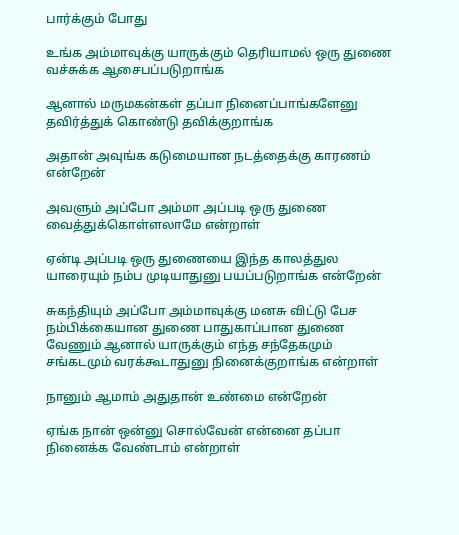பார்க்கும் போது

உங்க அம்மாவுக்கு யாருக்கும் தெரியாமல் ஒரு துணை வச்சுக்க ஆசைபப்படுறாங்க

ஆனால் மருமகன்கள் தப்பா நினைப்பாங்களேனு தவிர்த்துக் கொண்டு தவிக்குறாங்க

அதான் அவுங்க கடுமையான நடத்தைக்கு காரணம் என்றேன்

அவளும் அப்போ அம்மா அப்படி ஒரு துணை வைத்துக்கொள்ளலாமே என்றாள்

ஏன்டி அப்படி ஒரு துணையை இந்த காலத்துல யாரையும் நம்ப முடியாதுனு பயப்படுறாங்க என்றேன்

சுகந்தியும் அப்போ அம்மாவுக்கு மனசு விட்டு பேச நம்பிக்கையான துணை பாதுகாப்பான துணை வேணும் ஆனால் யாருக்கும் எந்த சந்தேகமும் சங்கடமும் வரக்கூடாதுனு நினைக்குறாங்க என்றாள்

நானும் ஆமாம் அதுதான் உண்மை என்றேன்

ஏங்க நான் ஒன்னு சொல்வேன் என்னை தப்பா நினைக்க வேண்டாம் என்றாள்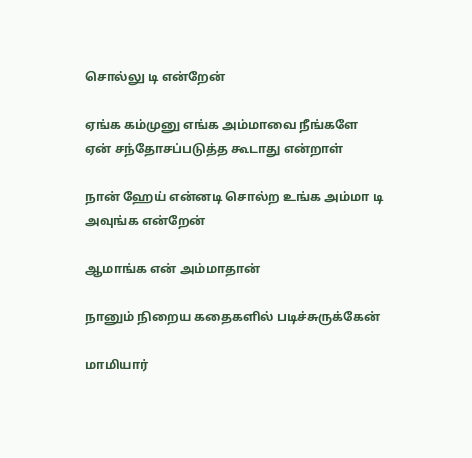சொல்லு டி என்றேன்

ஏங்க கம்முனு எங்க அம்மாவை நீங்களே ஏன் சந்தோசப்படுத்த கூடாது என்றாள்

நான் ஹேய் என்னடி சொல்ற உங்க அம்மா டி அவுங்க என்றேன்

ஆமாங்க என் அம்மாதான்

நானும் நிறைய கதைகளில் படிச்சுருக்கேன்

மாமியார்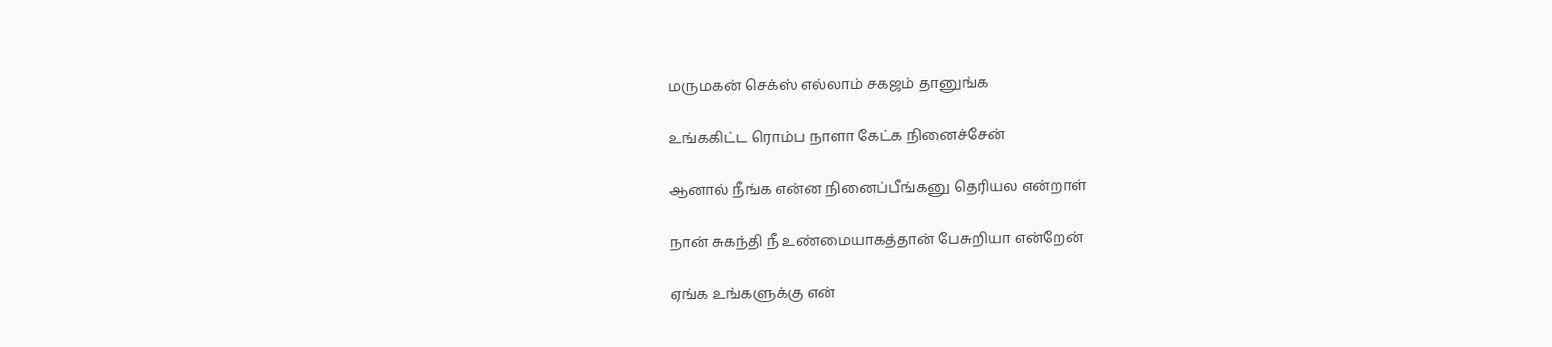மருமகன் செக்ஸ் எல்லாம் சகஜம் தானுங்க

உங்ககிட்ட ரொம்ப நாளா கேட்க நினைச்சேன்

ஆனால் நீங்க என்ன நினைப்பீங்கனு தெரியல என்றாள்

நான் சுகந்தி நீ உண்மையாகத்தான் பேசுறியா என்றேன்

ஏங்க உங்களுக்கு என்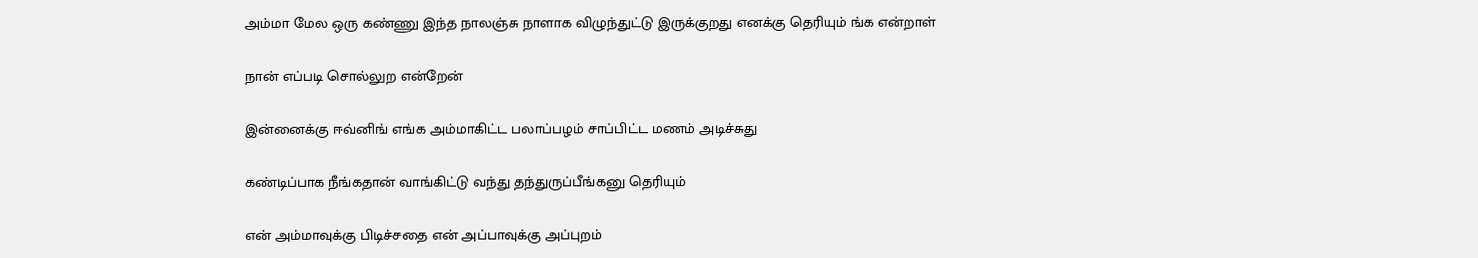அம்மா மேல ஒரு கண்ணு இந்த நாலஞ்சு நாளாக விழுந்துட்டு இருக்குறது எனக்கு தெரியும் ங்க என்றாள்

நான் எப்படி சொல்லுற என்றேன்

இன்னைக்கு ஈவ்னிங் எங்க அம்மாகிட்ட பலாப்பழம் சாப்பிட்ட மணம் அடிச்சுது

கண்டிப்பாக நீங்கதான் வாங்கிட்டு வந்து தந்துருப்பீங்கனு தெரியும்

என் அம்மாவுக்கு பிடிச்சதை என் அப்பாவுக்கு அப்புறம்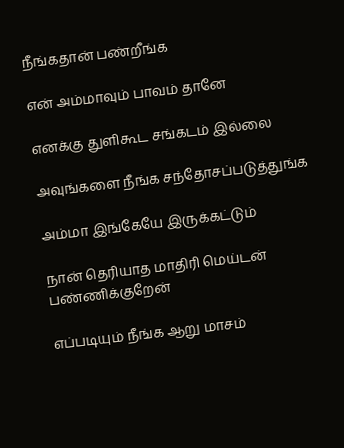நீங்கதான் பண்றீங்க

என் அம்மாவும் பாவம் தானே

எனக்கு துளிகூட சங்கடம் இல்லை

அவுங்களை நீங்க சந்தோசப்படுத்துங்க

அம்மா இங்கேயே இருக்கட்டும்

நான் தெரியாத மாதிரி மெய்டன் பண்ணிக்குறேன்

எப்படியும் நீங்க ஆறு மாசம்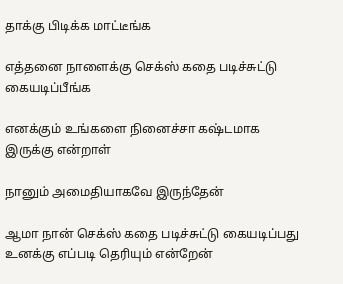தாக்கு பிடிக்க மாட்டீங்க

எத்தனை நாளைக்கு செக்ஸ் கதை படிச்சுட்டு கையடிப்பீங்க

எனக்கும் உங்களை நினைச்சா கஷ்டமாக இருக்கு என்றாள்

நானும் அமைதியாகவே இருந்தேன்

ஆமா நான் செக்ஸ் கதை படிச்சுட்டு கையடிப்பது உனக்கு எப்படி தெரியும் என்றேன்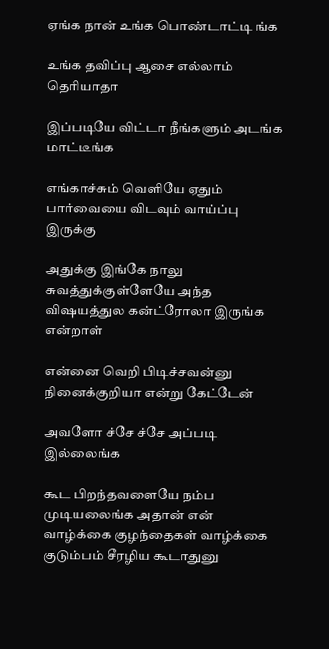ஏங்க நான் உங்க பொண்டாட்டி ங்க

உங்க தவிப்பு ஆசை எல்லாம் தெரியாதா

இப்படியே விட்டா நீங்களும் அடங்க மாட்டீங்க

எங்காச்சும் வெளியே ஏதும் பார்வையை விடவும் வாய்ப்பு இருக்கு

அதுக்கு இங்கே நாலு சுவத்துக்குள்ளேயே அந்த விஷயத்துல கன்ட்ரோலா இருங்க என்றாள்

என்னை வெறி பிடிச்சவன்னு நினைக்குறியா என்று கேட்டேன்

அவளோ ச்சே ச்சே அப்படி இல்லைங்க

கூட பிறந்தவளையே நம்ப முடியலைங்க அதான் என் வாழ்க்கை குழந்தைகள் வாழ்க்கை குடும்பம் சீரழிய கூடாதுனு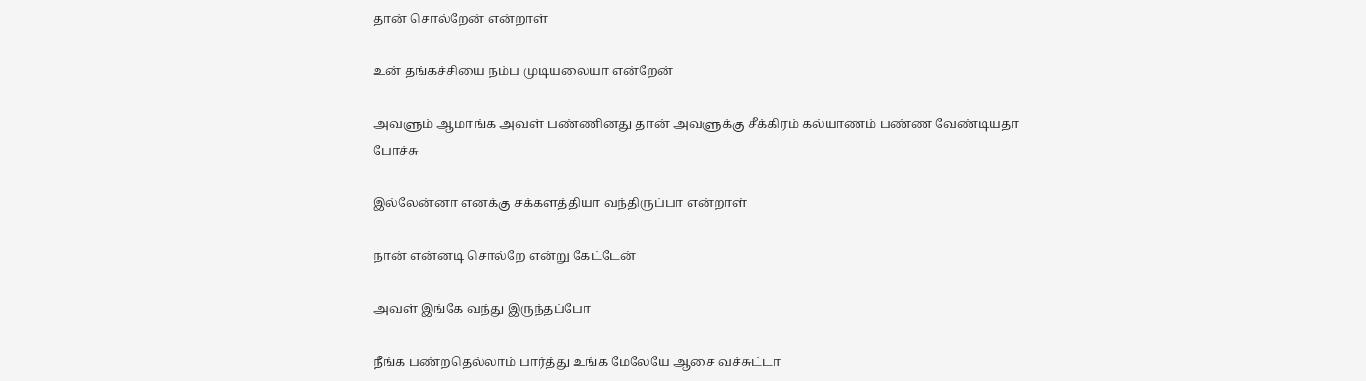தான் சொல்றேன் என்றாள்

உன் தங்கச்சியை நம்ப முடியலையா என்றேன்

அவளும் ஆமாங்க அவள் பண்ணினது தான் அவளுக்கு சீக்கிரம் கல்யாணம் பண்ண வேண்டியதா போச்சு

இல்லேன்னா எனக்கு சக்களத்தியா வந்திருப்பா என்றாள்

நான் என்னடி சொல்றே என்று கேட்டேன்

அவள் இங்கே வந்து இருந்தப்போ

நீங்க பண்றதெல்லாம் பார்த்து உங்க மேலேயே ஆசை வச்சுட்டா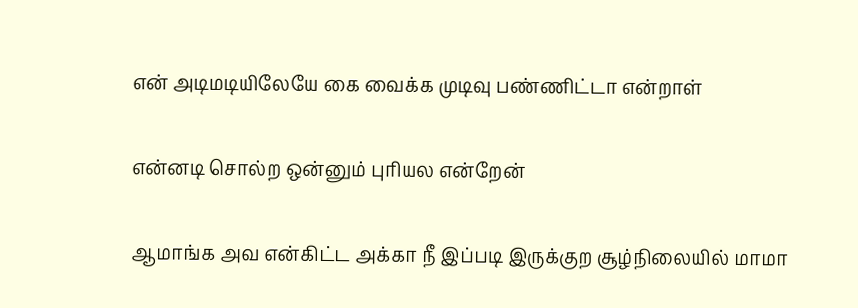என் அடிமடியிலேயே கை வைக்க முடிவு பண்ணிட்டா என்றாள்

என்னடி சொல்ற ஒன்னும் புரியல என்றேன்

ஆமாங்க அவ என்கிட்ட அக்கா நீ இப்படி இருக்குற சூழ்நிலையில் மாமா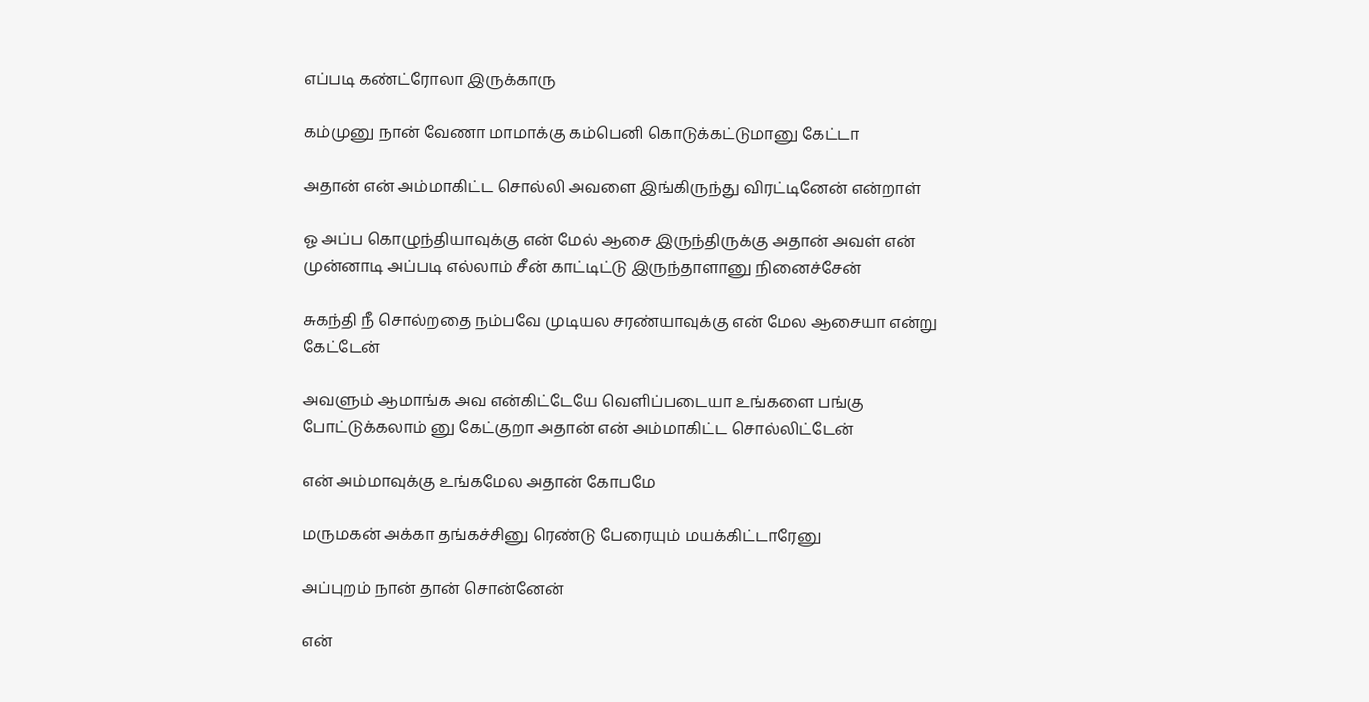எப்படி கண்ட்ரோலா இருக்காரு

கம்முனு நான் வேணா மாமாக்கு கம்பெனி கொடுக்கட்டுமானு கேட்டா

அதான் என் அம்மாகிட்ட சொல்லி அவளை இங்கிருந்து விரட்டினேன் என்றாள்

ஓ அப்ப கொழுந்தியாவுக்கு என் மேல் ஆசை இருந்திருக்கு அதான் அவள் என் முன்னாடி அப்படி எல்லாம் சீன் காட்டிட்டு இருந்தாளானு நினைச்சேன்

சுகந்தி நீ சொல்றதை நம்பவே முடியல சரண்யாவுக்கு என் மேல ஆசையா என்று கேட்டேன்

அவளும் ஆமாங்க அவ என்கிட்டேயே வெளிப்படையா உங்களை பங்கு போட்டுக்கலாம் னு கேட்குறா அதான் என் அம்மாகிட்ட சொல்லிட்டேன்

என் அம்மாவுக்கு உங்கமேல அதான் கோபமே

மருமகன் அக்கா தங்கச்சினு ரெண்டு பேரையும் மயக்கிட்டாரேனு

அப்புறம் நான் தான் சொன்னேன்

என்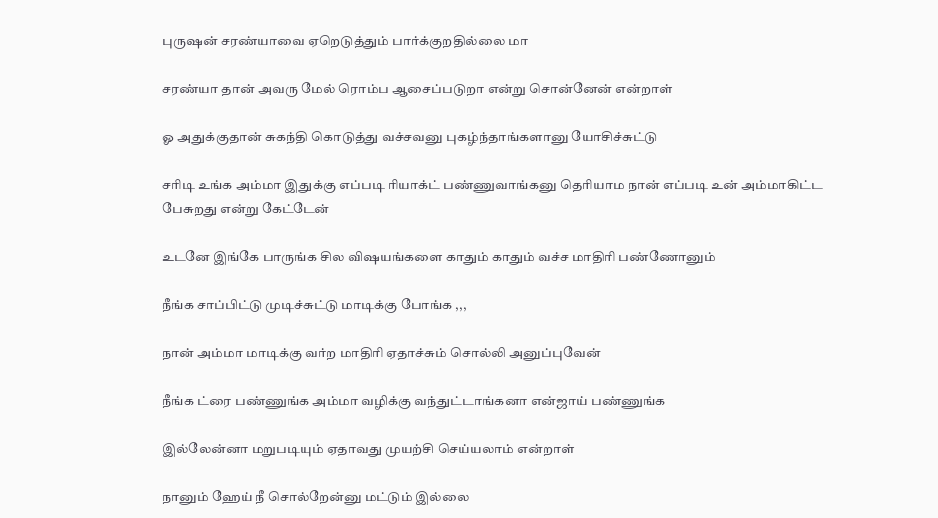புருஷன் சரண்யாவை ஏறெடுத்தும் பார்க்குறதில்லை மா

சரண்யா தான் அவரு மேல் ரொம்ப ஆசைப்படுறா என்று சொன்னேன் என்றாள்

ஓ அதுக்குதான் சுகந்தி கொடுத்து வச்சவனு புகழ்ந்தாங்களானு யோசிச்சுட்டு

சரிடி உங்க அம்மா இதுக்கு எப்படி ரியாக்ட் பண்ணுவாங்கனு தெரியாம நான் எப்படி உன் அம்மாகிட்ட பேசுறது என்று கேட்டேன்

உடனே இங்கே பாருங்க சில விஷயங்களை காதும் காதும் வச்ச மாதிரி பண்ணோனும்

நீங்க சாப்பிட்டு முடிச்சுட்டு மாடிக்கு போங்க ,,,

நான் அம்மா மாடிக்கு வர்ற மாதிரி ஏதாச்சும் சொல்லி அனுப்புவேன்

நீங்க ட்ரை பண்ணுங்க அம்மா வழிக்கு வந்துட்டாங்கனா என்ஜாய் பண்ணுங்க

இல்லேன்னா மறுபடியும் ஏதாவது முயற்சி செய்யலாம் என்றாள்

நானும் ஹேய் நீ சொல்றேன்னு மட்டும் இல்லை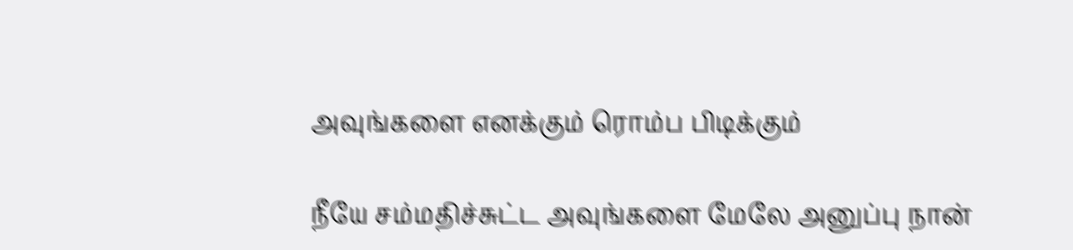அவுங்களை எனக்கும் ரொம்ப பிடிக்கும்

நீயே சம்மதிச்சுட்ட அவுங்களை மேலே அனுப்பு நான்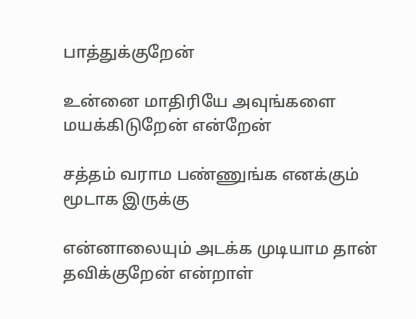பாத்துக்குறேன்

உன்னை மாதிரியே அவுங்களை மயக்கிடுறேன் என்றேன்

சத்தம் வராம பண்ணுங்க எனக்கும் மூடாக இருக்கு

என்னாலையும் அடக்க முடியாம தான் தவிக்குறேன் என்றாள்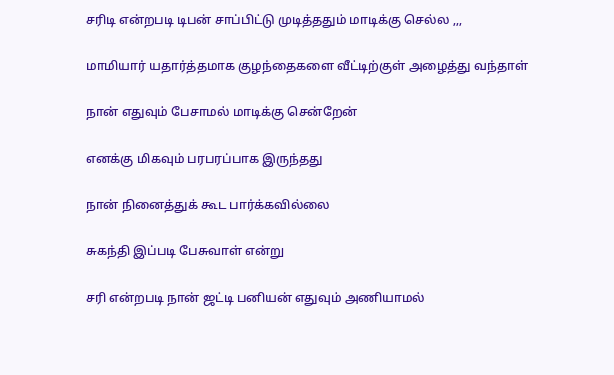சரிடி என்றபடி டிபன் சாப்பிட்டு முடித்ததும் மாடிக்கு செல்ல ,,,

மாமியார் யதார்த்தமாக குழந்தைகளை வீட்டிற்குள் அழைத்து வந்தாள்

நான் எதுவும் பேசாமல் மாடிக்கு சென்றேன்

எனக்கு மிகவும் பரபரப்பாக இருந்தது

நான் நினைத்துக் கூட பார்க்கவில்லை

சுகந்தி இப்படி பேசுவாள் என்று

சரி என்றபடி நான் ஜட்டி பனியன் எதுவும் அணியாமல்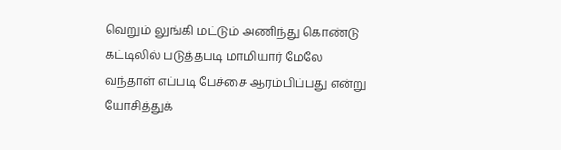வெறும் லுங்கி மட்டும் அணிந்து கொண்டு கட்டிலில் படுத்தபடி மாமியார் மேலே வந்தாள் எப்படி பேச்சை ஆரம்பிப்பது என்று யோசித்துக்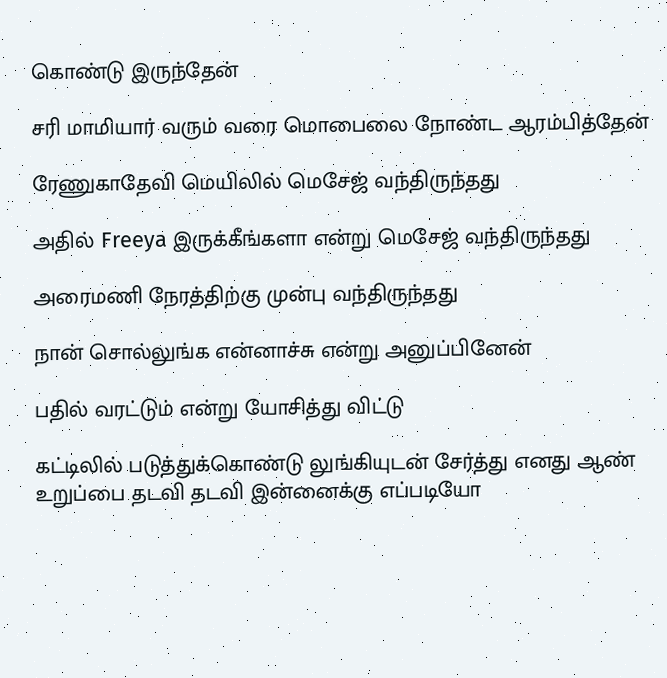கொண்டு இருந்தேன்

சரி மாமியார் வரும் வரை மொபைலை நோண்ட ஆரம்பித்தேன்

ரேணுகாதேவி மெயிலில் மெசேஜ் வந்திருந்தது

அதில் Freeya இருக்கீங்களா என்று மெசேஜ் வந்திருந்தது

அரைமணி நேரத்திற்கு முன்பு வந்திருந்தது

நான் சொல்லுங்க என்னாச்சு என்று அனுப்பினேன்

பதில் வரட்டும் என்று யோசித்து விட்டு

கட்டிலில் படுத்துக்கொண்டு லுங்கியுடன் சேர்த்து எனது ஆண் உறுப்பை தடவி தடவி இன்னைக்கு எப்படியோ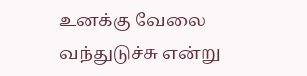உனக்கு வேலை வந்துடுச்சு என்று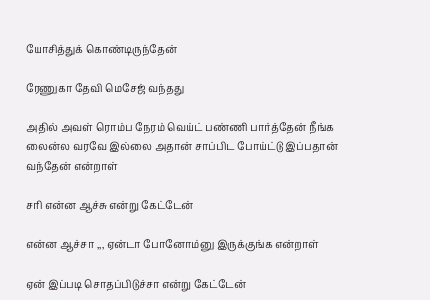யோசித்துக் கொண்டிருந்தேன்

ரேணுகா தேவி மெசேஜ் வந்தது

அதில் அவள் ரொம்ப நேரம் வெய்ட் பண்ணி பார்த்தேன் நீங்க லைன்ல வரவே இல்லை அதான் சாப்பிட போய்ட்டு இப்பதான் வந்தேன் என்றாள்

சரி என்ன ஆச்சு என்று கேட்டேன்

என்ன ஆச்சா ,,, ஏன்டா போனோம்னு இருக்குங்க என்றாள்

ஏன் இப்படி சொதப்பிடுச்சா என்று கேட்டேன்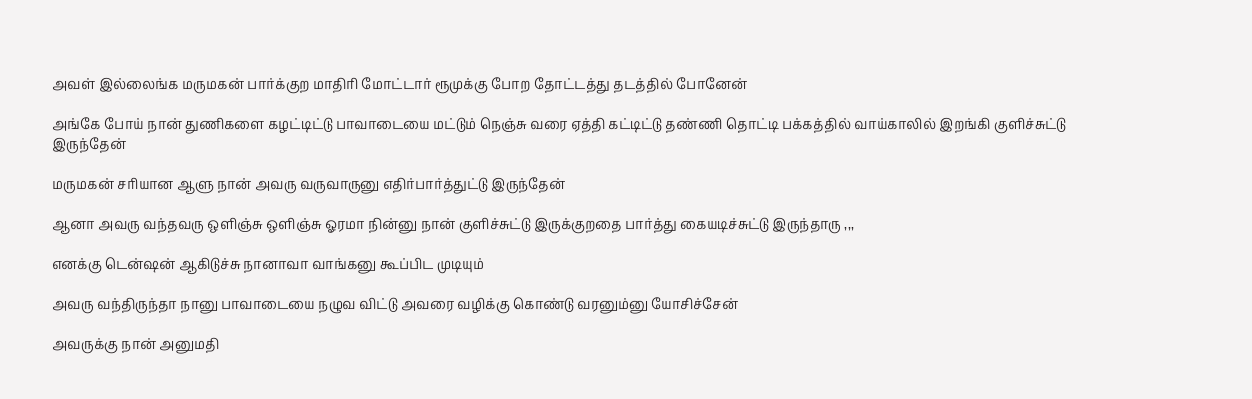அவள் இல்லைங்க மருமகன் பார்க்குற மாதிரி மோட்டார் ரூமுக்கு போற தோட்டத்து தடத்தில் போனேன்

அங்கே போய் நான் துணிகளை கழட்டிட்டு பாவாடையை மட்டும் நெஞ்சு வரை ஏத்தி கட்டிட்டு தண்ணி தொட்டி பக்கத்தில் வாய்காலில் இறங்கி குளிச்சுட்டு இருந்தேன்

மருமகன் சரியான ஆளு நான் அவரு வருவாருனு எதிர்பார்த்துட்டு இருந்தேன்

ஆனா அவரு வந்தவரு ஒளிஞ்சு ஒளிஞ்சு ஓரமா நின்னு நான் குளிச்சுட்டு இருக்குறதை பார்த்து கையடிச்சுட்டு இருந்தாரு ,,,

எனக்கு டென்ஷன் ஆகிடுச்சு நானாவா வாங்கனு கூப்பிட முடியும்

அவரு வந்திருந்தா நானு பாவாடையை நழுவ விட்டு அவரை வழிக்கு கொண்டு வரனும்னு யோசிச்சேன்

அவருக்கு நான் அனுமதி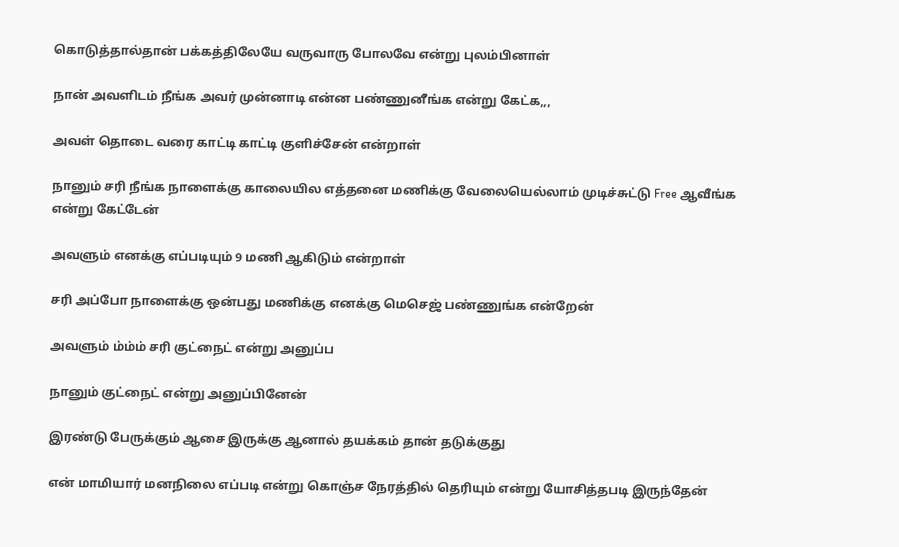கொடுத்தால்தான் பக்கத்திலேயே வருவாரு போலவே என்று புலம்பினாள்

நான் அவளிடம் நீங்க அவர் முன்னாடி என்ன பண்ணுனீங்க என்று கேட்க,,,

அவள் தொடை வரை காட்டி காட்டி குளிச்சேன் என்றாள்

நானும் சரி நீங்க நாளைக்கு காலையில எத்தனை மணிக்கு வேலையெல்லாம் முடிச்சுட்டு Free ஆவீங்க என்று கேட்டேன்

அவளும் எனக்கு எப்படியும் 9 மணி ஆகிடும் என்றாள்

சரி அப்போ நாளைக்கு ஒன்பது மணிக்கு எனக்கு மெசெஜ் பண்ணுங்க என்றேன்

அவளும் ம்ம்ம் சரி குட்நைட் என்று அனுப்ப

நானும் குட்நைட் என்று அனுப்பினேன்

இரண்டு பேருக்கும் ஆசை இருக்கு ஆனால் தயக்கம் தான் தடுக்குது

என் மாமியார் மனநிலை எப்படி என்று கொஞ்ச நேரத்தில் தெரியும் என்று யோசித்தபடி இருந்தேன்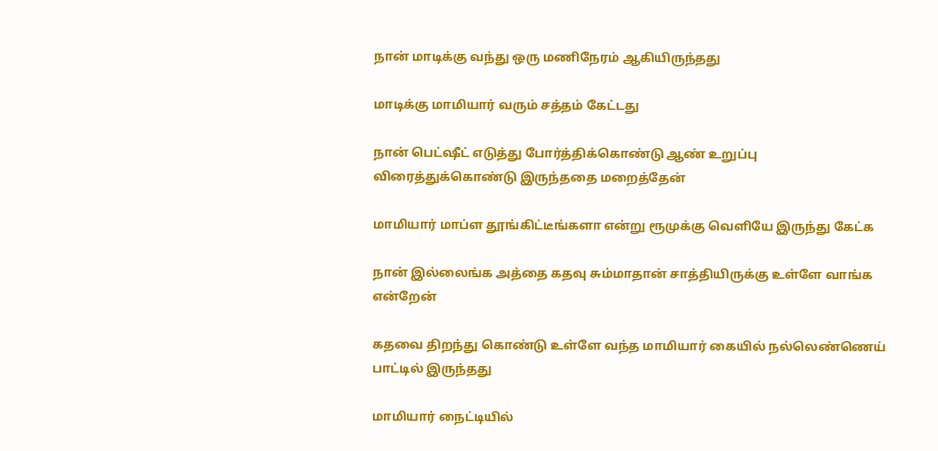நான் மாடிக்கு வந்து ஒரு மணிநேரம் ஆகியிருந்தது

மாடிக்கு மாமியார் வரும் சத்தம் கேட்டது

நான் பெட்ஷீட் எடுத்து போர்த்திக்கொண்டு ஆண் உறுப்பு விரைத்துக்கொண்டு இருந்ததை மறைத்தேன்

மாமியார் மாப்ள தூங்கிட்டீங்களா என்று ரூமுக்கு வெளியே இருந்து கேட்க

நான் இல்லைங்க அத்தை கதவு சும்மாதான் சாத்தியிருக்கு உள்ளே வாங்க என்றேன்

கதவை திறந்து கொண்டு உள்ளே வந்த மாமியார் கையில் நல்லெண்ணெய் பாட்டில் இருந்தது

மாமியார் நைட்டியில்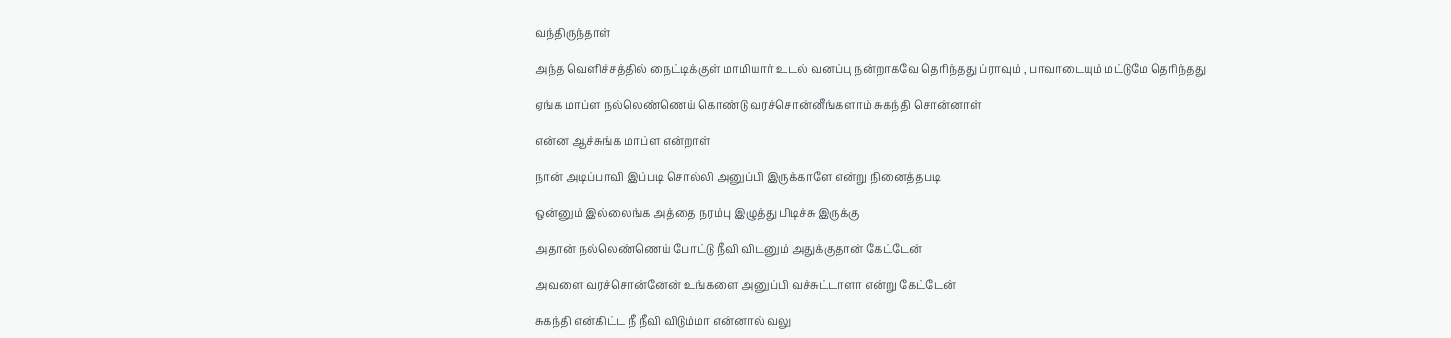வந்திருந்தாள்

அந்த வெளிச்சத்தில் நைட்டிக்குள் மாமியார் உடல் வனப்பு நன்றாகவே தெரிந்தது ப்ராவும் , பாவாடையும் மட்டுமே தெரிந்தது

ஏங்க மாப்ள நல்லெண்ணெய் கொண்டு வரச்சொன்னீங்களாம் சுகந்தி சொன்னாள்

என்ன ஆச்சுங்க மாப்ள என்றாள்

நான் அடிப்பாவி இப்படி சொல்லி அனுப்பி இருக்காளே என்று நினைத்தபடி

ஒன்னும் இல்லைங்க அத்தை நரம்பு இழுத்து பிடிச்சு இருக்கு

அதான் நல்லெண்ணெய் போட்டு நீவி விடனும் அதுக்குதான் கேட்டேன்

அவளை வரச்சொன்னேன் உங்களை அனுப்பி வச்சுட்டாளா என்று கேட்டேன்

சுகந்தி என்கிட்ட நீ நீவி விடும்மா என்னால் வலு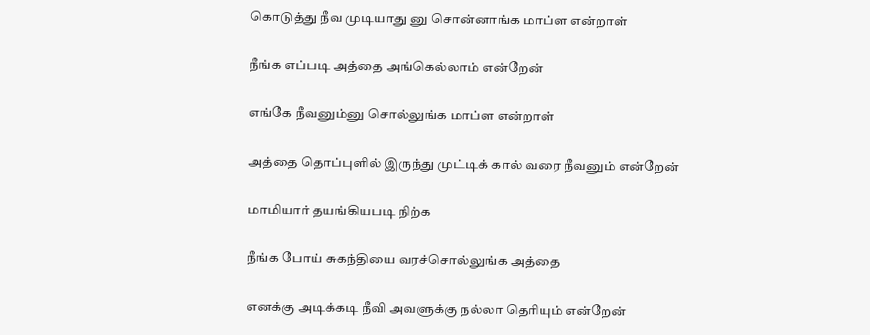கொடுத்து நீவ முடியாது னு சொன்னாங்க மாப்ள என்றாள்

நீங்க எப்படி அத்தை அங்கெல்லாம் என்றேன்

எங்கே நீவனும்னு சொல்லுங்க மாப்ள என்றாள்

அத்தை தொப்புளில் இருந்து முட்டிக் கால் வரை நீவனும் என்றேன்

மாமியார் தயங்கியபடி நிற்க

நீங்க போய் சுகந்தியை வரச்சொல்லுங்க அத்தை

எனக்கு அடிக்கடி நீவி அவளுக்கு நல்லா தெரியும் என்றேன்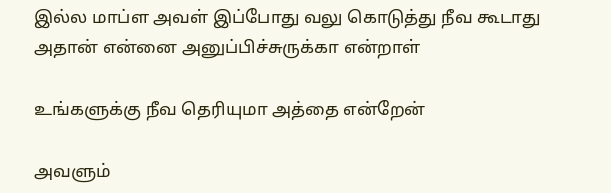இல்ல மாப்ள அவள் இப்போது வலு கொடுத்து நீவ கூடாது அதான் என்னை அனுப்பிச்சுருக்கா என்றாள்

உங்களுக்கு நீவ தெரியுமா அத்தை என்றேன்

அவளும்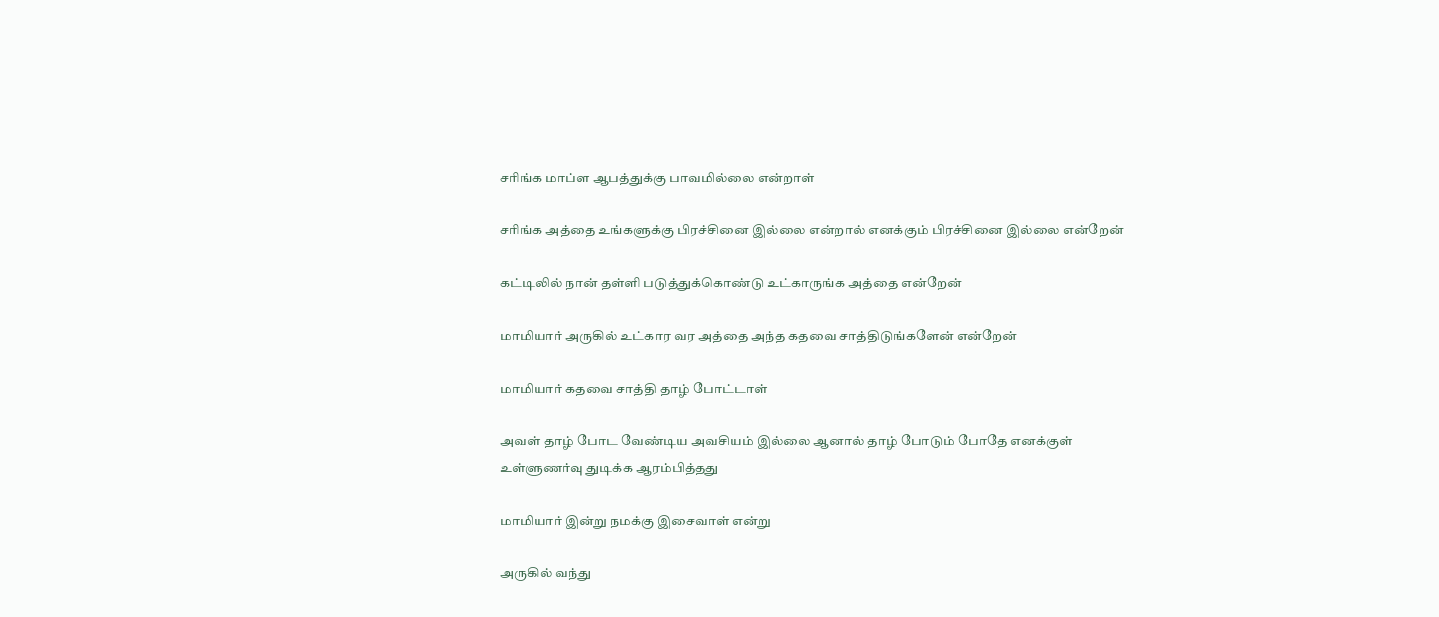சரிங்க மாப்ள ஆபத்துக்கு பாவமில்லை என்றாள்

சரிங்க அத்தை உங்களுக்கு பிரச்சினை இல்லை என்றால் எனக்கும் பிரச்சினை இல்லை என்றேன்

கட்டிலில் நான் தள்ளி படுத்துக்கொண்டு உட்காருங்க அத்தை என்றேன்

மாமியார் அருகில் உட்கார வர அத்தை அந்த கதவை சாத்திடுங்களேன் என்றேன்

மாமியார் கதவை சாத்தி தாழ் போட்டாள்

அவள் தாழ் போட வேண்டிய அவசியம் இல்லை ஆனால் தாழ் போடும் போதே எனக்குள் உள்ளுணர்வு துடிக்க ஆரம்பித்தது

மாமியார் இன்று நமக்கு இசைவாள் என்று

அருகில் வந்து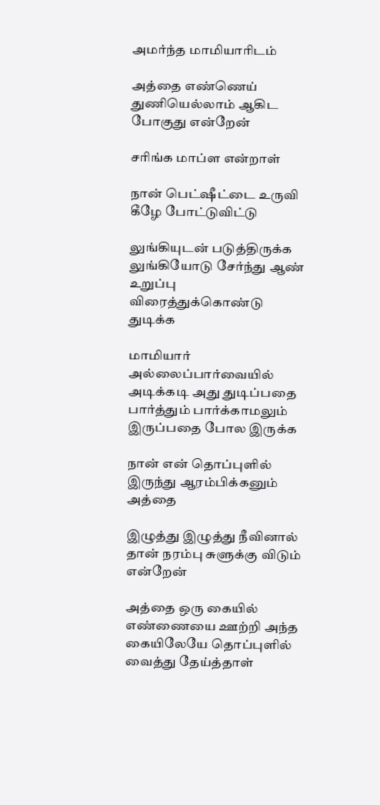அமர்ந்த மாமியாரிடம்

அத்தை எண்ணெய் துணியெல்லாம் ஆகிட போகுது என்றேன்

சரிங்க மாப்ள என்றாள்

நான் பெட்ஷீட்டை உருவி கீழே போட்டுவிட்டு

லுங்கியுடன் படுத்திருக்க லுங்கியோடு சேர்ந்து ஆண் உறுப்பு விரைத்துக்கொண்டு துடிக்க

மாமியார் அல்லைப்பார்வையில் அடிக்கடி அது துடிப்பதை பார்த்தும் பார்க்காமலும் இருப்பதை போல இருக்க

நான் என் தொப்புளில் இருந்து ஆரம்பிக்கனும் அத்தை

இழுத்து இழுத்து நீவினால் தான் நரம்பு சுளுக்கு விடும் என்றேன்

அத்தை ஒரு கையில் எண்ணையை ஊற்றி அந்த கையிலேயே தொப்புளில் வைத்து தேய்த்தாள்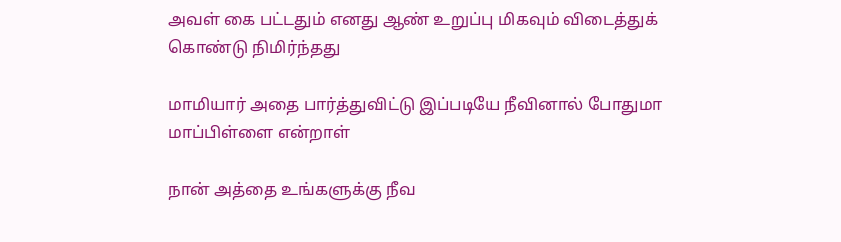அவள் கை பட்டதும் எனது ஆண் உறுப்பு மிகவும் விடைத்துக் கொண்டு நிமிர்ந்தது

மாமியார் அதை பார்த்துவிட்டு இப்படியே நீவினால் போதுமா மாப்பிள்ளை என்றாள்

நான் அத்தை உங்களுக்கு நீவ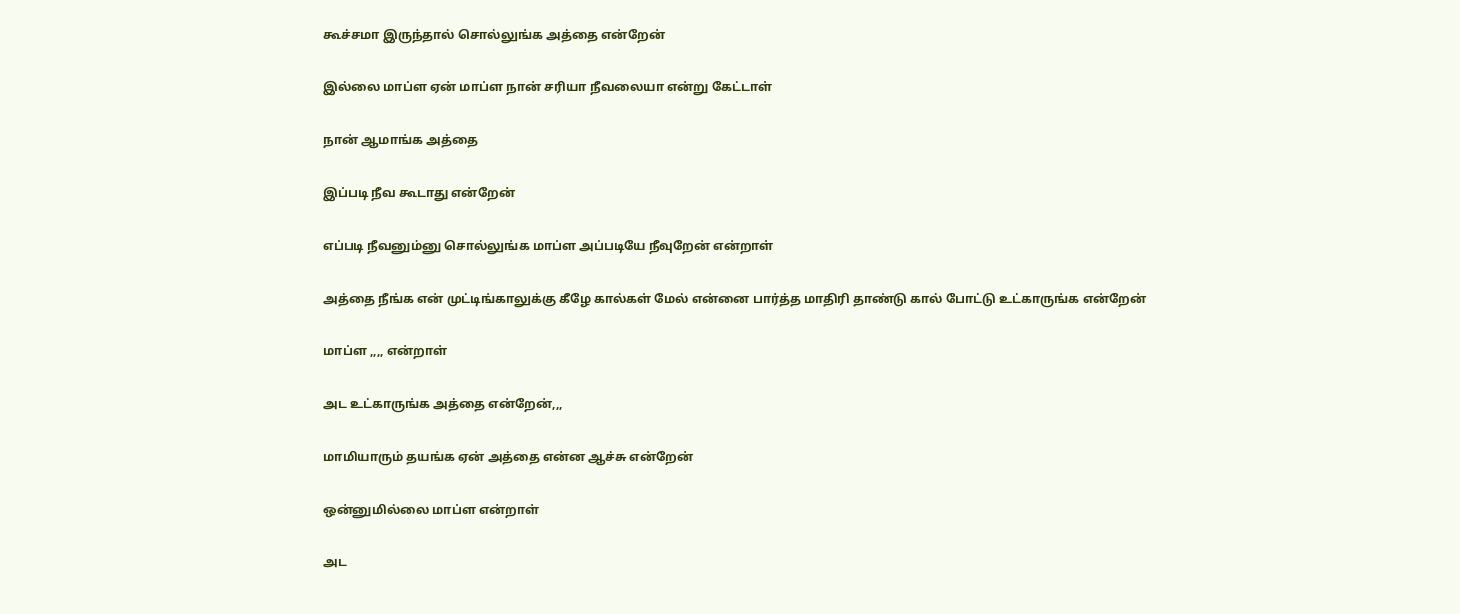கூச்சமா இருந்தால் சொல்லுங்க அத்தை என்றேன்

இல்லை மாப்ள ஏன் மாப்ள நான் சரியா நீவலையா என்று கேட்டாள்

நான் ஆமாங்க அத்தை

இப்படி நீவ கூடாது என்றேன்

எப்படி நீவனும்னு சொல்லுங்க மாப்ள அப்படியே நீவுறேன் என்றாள்

அத்தை நீங்க என் முட்டிங்காலுக்கு கீழே கால்கள் மேல் என்னை பார்த்த மாதிரி தாண்டு கால் போட்டு உட்காருங்க என்றேன்

மாப்ள ,,,, என்றாள்

அட உட்காருங்க அத்தை என்றேன்,,,

மாமியாரும் தயங்க ஏன் அத்தை என்ன ஆச்சு என்றேன்

ஒன்னுமில்லை மாப்ள என்றாள்

அட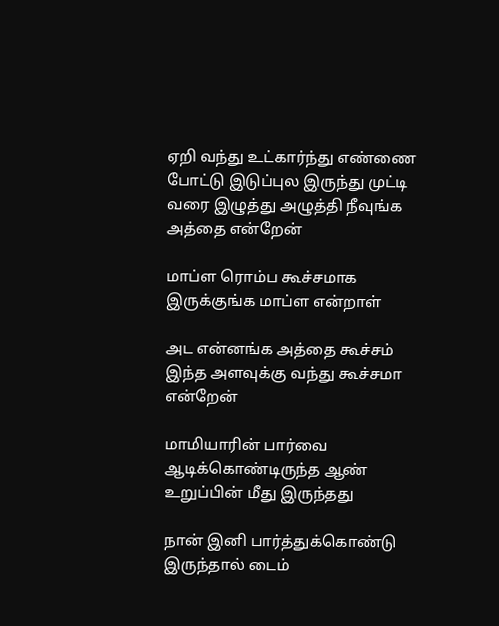ஏறி வந்து உட்கார்ந்து எண்ணை போட்டு இடுப்புல இருந்து முட்டி வரை இழுத்து அழுத்தி நீவுங்க அத்தை என்றேன்

மாப்ள ரொம்ப கூச்சமாக இருக்குங்க மாப்ள என்றாள்

அட என்னங்க அத்தை கூச்சம் இந்த அளவுக்கு வந்து கூச்சமா என்றேன்

மாமியாரின் பார்வை ஆடிக்கொண்டிருந்த ஆண் உறுப்பின் மீது இருந்தது

நான் இனி பார்த்துக்கொண்டு இருந்தால் டைம்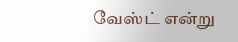வேஸ்ட் என்று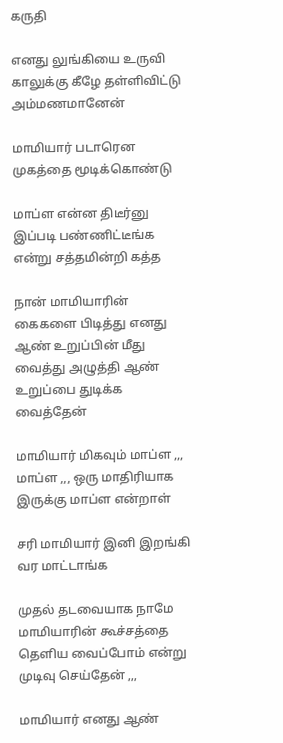கருதி

எனது லுங்கியை உருவி காலுக்கு கீழே தள்ளிவிட்டு அம்மணமானேன்

மாமியார் படாரென முகத்தை மூடிக்கொண்டு

மாப்ள என்ன திடீர்னு இப்படி பண்ணிட்டீங்க என்று சத்தமின்றி கத்த

நான் மாமியாரின் கைகளை பிடித்து எனது ஆண் உறுப்பின் மீது வைத்து அழுத்தி ஆண் உறுப்பை துடிக்க வைத்தேன்

மாமியார் மிகவும் மாப்ள ,,, மாப்ள ,,, ஒரு மாதிரியாக இருக்கு மாப்ள என்றாள்

சரி மாமியார் இனி இறங்கி வர மாட்டாங்க

முதல் தடவையாக நாமே மாமியாரின் கூச்சத்தை தெளிய வைப்போம் என்று முடிவு செய்தேன் ,,,

மாமியார் எனது ஆண்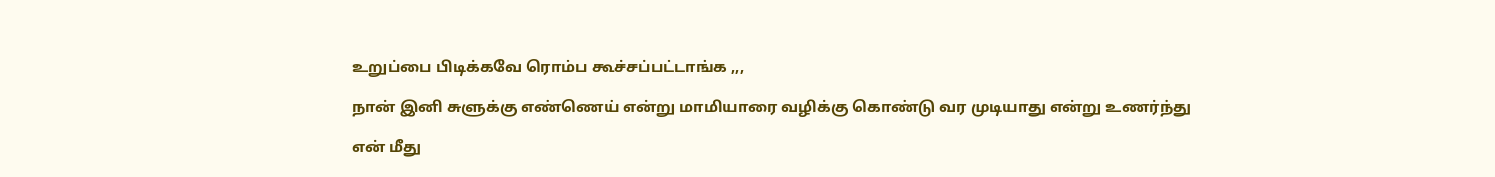உறுப்பை பிடிக்கவே ரொம்ப கூச்சப்பட்டாங்க ,,,

நான் இனி சுளுக்கு எண்ணெய் என்று மாமியாரை வழிக்கு கொண்டு வர முடியாது என்று உணர்ந்து

என் மீது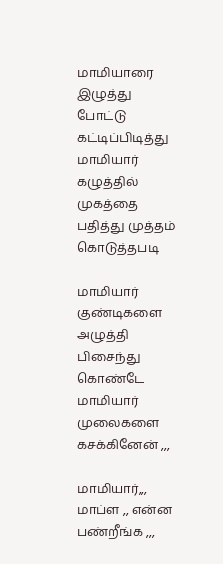மாமியாரை இழுத்து போட்டு கட்டிப்பிடித்து மாமியார் கழுத்தில் முகத்தை பதித்து முத்தம் கொடுத்தபடி

மாமியார் குண்டிகளை அழுத்தி பிசைந்து கொண்டே மாமியார் முலைகளை கசக்கினேன் ,,,

மாமியார்,,, மாப்ள ,, என்ன பண்றீங்க ,,,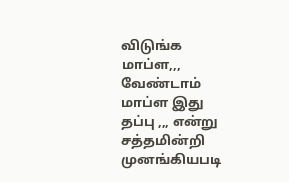விடுங்க மாப்ள,,, வேண்டாம் மாப்ள இது தப்பு ,,, என்று சத்தமின்றி முனங்கியபடி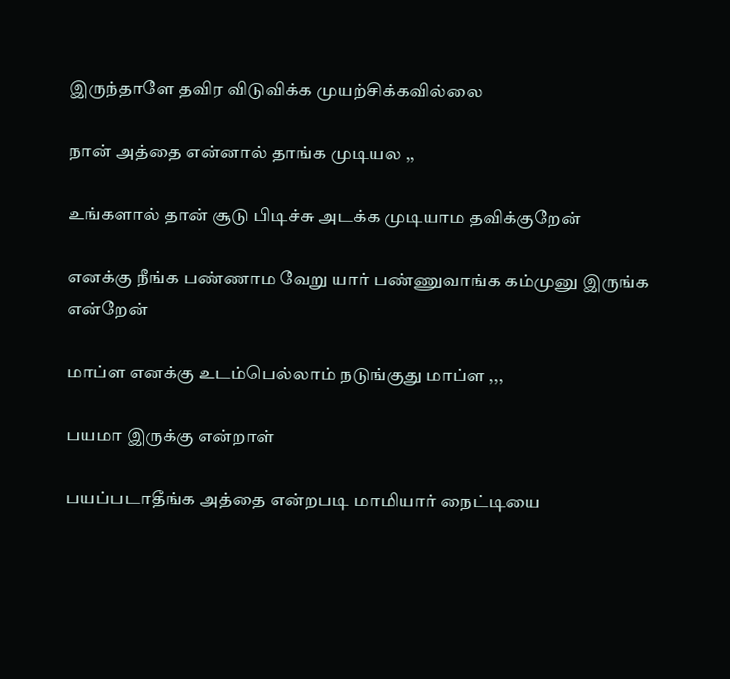இருந்தாளே தவிர விடுவிக்க முயற்சிக்கவில்லை

நான் அத்தை என்னால் தாங்க முடியல ,,

உங்களால் தான் சூடு பிடிச்சு அடக்க முடியாம தவிக்குறேன்

எனக்கு நீங்க பண்ணாம வேறு யார் பண்ணுவாங்க கம்முனு இருங்க என்றேன்

மாப்ள எனக்கு உடம்பெல்லாம் நடுங்குது மாப்ள ,,,

பயமா இருக்கு என்றாள்

பயப்படாதீங்க அத்தை என்றபடி மாமியார் நைட்டியை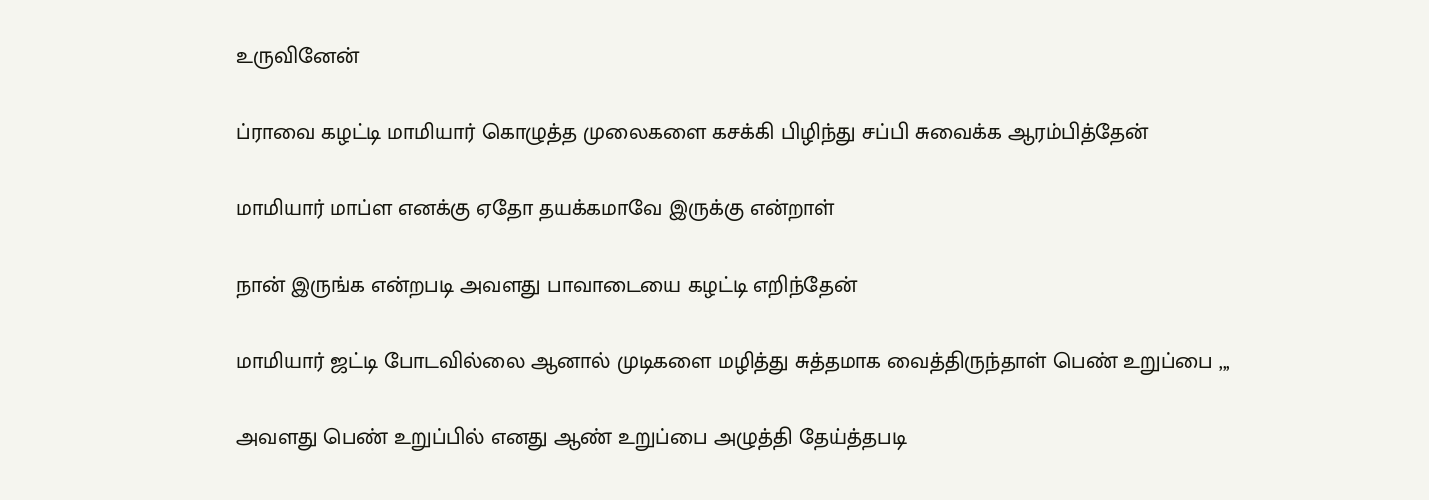உருவினேன்

ப்ராவை கழட்டி மாமியார் கொழுத்த முலைகளை கசக்கி பிழிந்து சப்பி சுவைக்க ஆரம்பித்தேன்

மாமியார் மாப்ள எனக்கு ஏதோ தயக்கமாவே இருக்கு என்றாள்

நான் இருங்க என்றபடி அவளது பாவாடையை கழட்டி எறிந்தேன்

மாமியார் ஜட்டி போடவில்லை ஆனால் முடிகளை மழித்து சுத்தமாக வைத்திருந்தாள் பெண் உறுப்பை ,,,

அவளது பெண் உறுப்பில் எனது ஆண் உறுப்பை அழுத்தி தேய்த்தபடி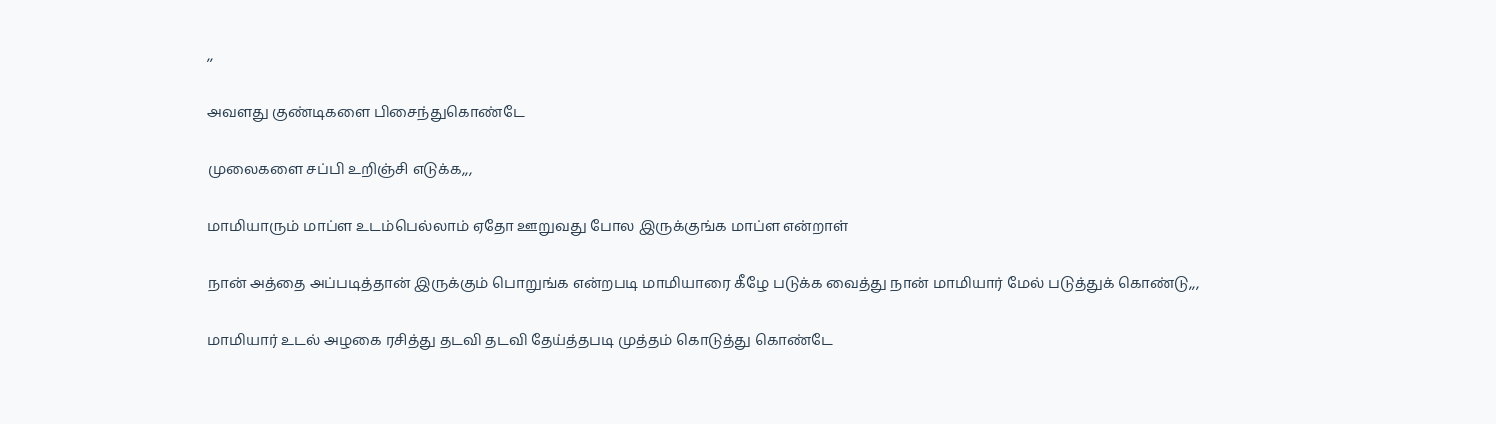,,

அவளது குண்டிகளை பிசைந்துகொண்டே

முலைகளை சப்பி உறிஞ்சி எடுக்க,,,

மாமியாரும் மாப்ள உடம்பெல்லாம் ஏதோ ஊறுவது போல இருக்குங்க மாப்ள என்றாள்

நான் அத்தை அப்படித்தான் இருக்கும் பொறுங்க என்றபடி மாமியாரை கீழே படுக்க வைத்து நான் மாமியார் மேல் படுத்துக் கொண்டு,,,

மாமியார் உடல் அழகை ரசித்து தடவி தடவி தேய்த்தபடி முத்தம் கொடுத்து கொண்டே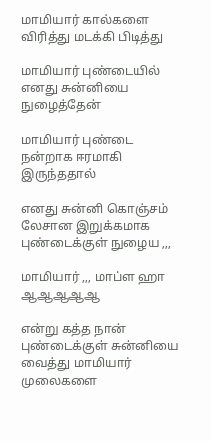மாமியார் கால்களை விரித்து மடக்கி பிடித்து

மாமியார் புண்டையில் எனது சுன்னியை நுழைத்தேன்

மாமியார் புண்டை நன்றாக ஈரமாகி இருந்ததால்

எனது சுன்னி கொஞ்சம் லேசான இறுக்கமாக புண்டைக்குள் நுழைய ,,,

மாமியார் ,,, மாப்ள ஹா ஆஆஆஆஆ

என்று கத்த நான் புண்டைக்குள் சுன்னியை வைத்து மாமியார் முலைகளை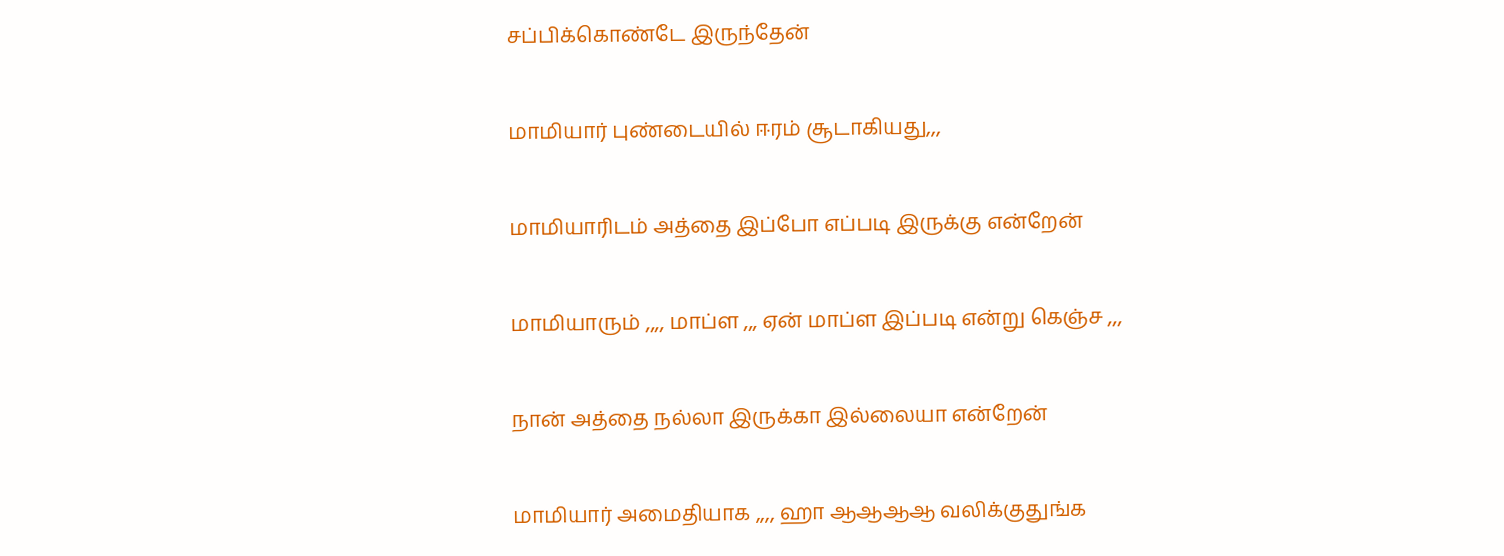சப்பிக்கொண்டே இருந்தேன்

மாமியார் புண்டையில் ஈரம் சூடாகியது,,,

மாமியாரிடம் அத்தை இப்போ எப்படி இருக்கு என்றேன்

மாமியாரும் ,,,, மாப்ள ,,, ஏன் மாப்ள இப்படி என்று கெஞ்ச ,,,

நான் அத்தை நல்லா இருக்கா இல்லையா என்றேன்

மாமியார் அமைதியாக ,,,, ஹா ஆஆஆஆ வலிக்குதுங்க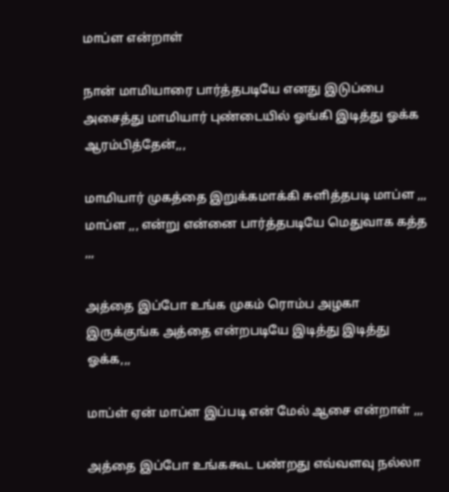மாப்ள என்றாள்

நான் மாமியாரை பார்த்தபடியே எனது இடுப்பை அசைத்து மாமியார் புண்டையில் ஓங்கி இடித்து ஓக்க ஆரம்பித்தேன்,,,

மாமியார் முகத்தை இறுக்கமாக்கி சுளித்தபடி மாப்ள ,,, மாப்ள ,,, என்று என்னை பார்த்தபடியே மெதுவாக கத்த ,,,

அத்தை இப்போ உங்க முகம் ரொம்ப அழகா இருக்குங்க அத்தை என்றபடியே இடித்து இடித்து ஓக்க,,,

மாப்ள் ஏன் மாப்ள இப்படி என் மேல் ஆசை என்றாள் ,,,

அத்தை இப்போ உங்ககூட பண்றது எவ்வளவு நல்லா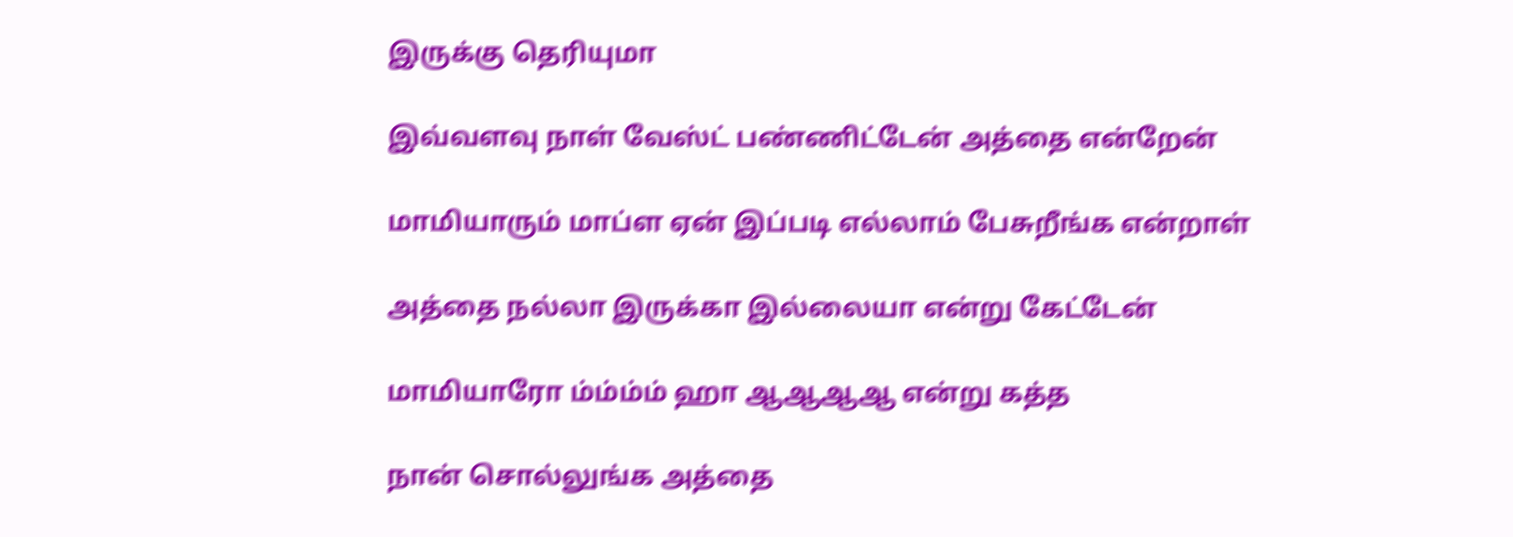இருக்கு தெரியுமா

இவ்வளவு நாள் வேஸ்ட் பண்ணிட்டேன் அத்தை என்றேன்

மாமியாரும் மாப்ள ஏன் இப்படி எல்லாம் பேசுறீங்க என்றாள்

அத்தை நல்லா இருக்கா இல்லையா என்று கேட்டேன்

மாமியாரோ ம்ம்ம்ம் ஹா ஆஆஆஆ என்று கத்த

நான் சொல்லுங்க அத்தை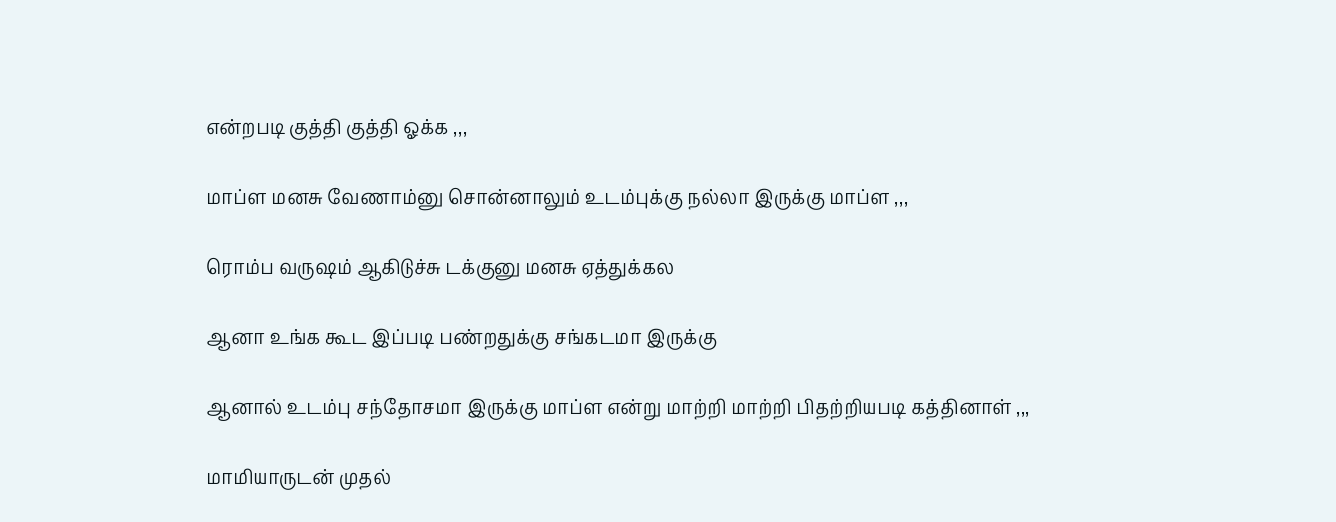என்றபடி குத்தி குத்தி ஓக்க ,,,

மாப்ள மனசு வேணாம்னு சொன்னாலும் உடம்புக்கு நல்லா இருக்கு மாப்ள ,,,

ரொம்ப வருஷம் ஆகிடுச்சு டக்குனு மனசு ஏத்துக்கல

ஆனா உங்க கூட இப்படி பண்றதுக்கு சங்கடமா இருக்கு

ஆனால் உடம்பு சந்தோசமா இருக்கு மாப்ள என்று மாற்றி மாற்றி பிதற்றியபடி கத்தினாள் ,,,

மாமியாருடன் முதல்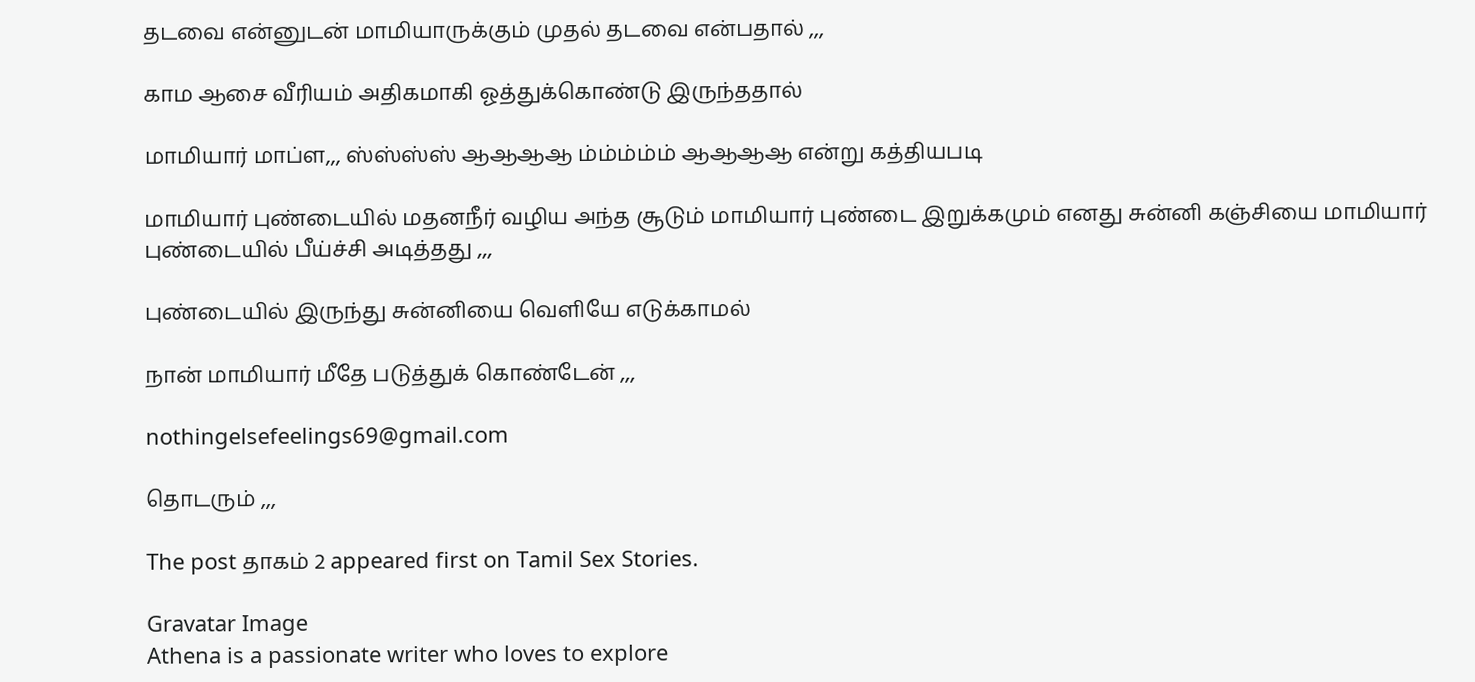தடவை என்னுடன் மாமியாருக்கும் முதல் தடவை என்பதால் ,,,

காம ஆசை வீரியம் அதிகமாகி ஓத்துக்கொண்டு இருந்ததால்

மாமியார் மாப்ள,,, ஸ்ஸ்ஸ்ஸ் ஆஆஆஆ ம்ம்ம்ம்ம் ஆஆஆஆ என்று கத்தியபடி

மாமியார் புண்டையில் மதனநீர் வழிய அந்த சூடும் மாமியார் புண்டை இறுக்கமும் எனது சுன்னி கஞ்சியை மாமியார் புண்டையில் பீய்ச்சி அடித்தது ,,,

புண்டையில் இருந்து சுன்னியை வெளியே எடுக்காமல்

நான் மாமியார் மீதே படுத்துக் கொண்டேன் ,,,

nothingelsefeelings69@gmail.com

தொடரும் ,,,

The post தாகம் 2 appeared first on Tamil Sex Stories.

Gravatar Image
Athena is a passionate writer who loves to explore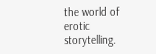the world of erotic storytelling.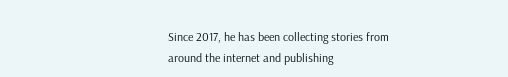Since 2017, he has been collecting stories from around the internet and publishing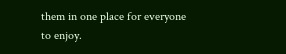them in one place for everyone to enjoy.